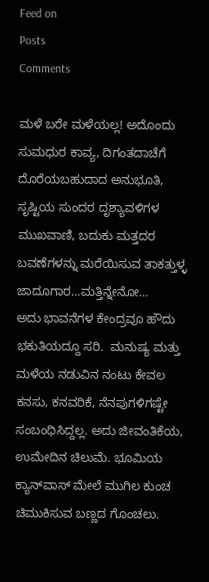Feed on
Posts
Comments

ಮಳೆ ಬರೇ ಮಳೆಯಲ್ಲ! ಅದೊಂದು ಸುಮಧುರ ಕಾವ್ಯ, ದಿಗಂತದಾಚೆಗೆ ದೊರೆಯಬಹುದಾದ ಅನುಭೂತಿ, ಸೃಷ್ಟಿಯ ಸುಂದರ ದೃಶ್ಯಾವಳಿಗಳ ಮುಖವಾಣಿ, ಬದುಕು ಮತ್ತದರ ಬವಣೆಗಳನ್ನು ಮರೆಯಿಸುವ ತಾಕತ್ತುಳ್ಳ ಜಾದೂಗಾರ…ಮತ್ತಿನ್ನೇನೋ…
ಅದು ಭಾವನೆಗಳ ಕೇಂದ್ರವೂ ಹೌದು ಭಕುತಿಯದ್ದೂ ಸರಿ.  ಮನುಷ್ಯ ಮತ್ತು ಮಳೆಯ ನಡುವಿನ ನಂಟು ಕೇವಲ ಕನಸು, ಕನವರಿಕೆ, ನೆನಪುಗಳಿಗಷ್ಟೇ ಸಂಬಂಧಿಸಿದ್ದಲ್ಲ. ಅದು ಜೀವಂತಿಕೆಯ, ಉಮೇದಿನ ಚಿಲುಮೆ. ಭೂಮಿಯ ಕ್ಯಾನ್‌ವಾಸ್ ಮೇಲೆ ಮುಗಿಲ ಕುಂಚ ಚಿಮುಕಿಸುವ ಬಣ್ಣದ ಗೊಂಚಲು.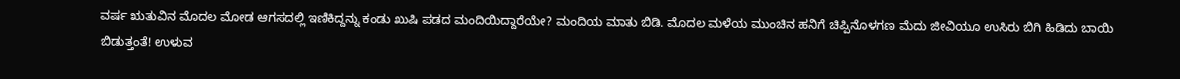ವರ್ಷ ಋತುವಿನ ಮೊದಲ ಮೋಡ ಆಗಸದಲ್ಲಿ ಇಣಿಕಿದ್ದನ್ನು ಕಂಡು ಖುಷಿ ಪಡದ ಮಂದಿಯಿದ್ದಾರೆಯೇ? ಮಂದಿಯ ಮಾತು ಬಿಡಿ. ಮೊದಲ ಮಳೆಯ ಮುಂಚಿನ ಹನಿಗೆ ಚಿಪ್ಪಿನೊಳಗಣ ಮೆದು ಜೀವಿಯೂ ಉಸಿರು ಬಿಗಿ ಹಿಡಿದು ಬಾಯಿ ಬಿಡುತ್ತಂತೆ! ಉಳುವ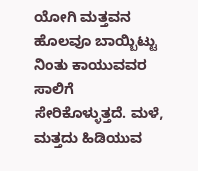ಯೋಗಿ ಮತ್ತವನ ಹೊಲವೂ ಬಾಯ್ಬಿಟ್ಟು ನಿಂತು ಕಾಯುವವರ ಸಾಲಿಗೆ ಸೇರಿಕೊಳ್ಳುತ್ತದೆ. ಮಳೆ, ಮತ್ತದು ಹಿಡಿಯುವ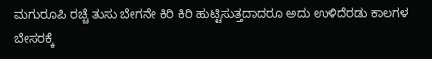ಮಗುರೂಪಿ ರಚ್ಚೆ ತುಸು ಬೇಗನೇ ಕಿರಿ ಕಿರಿ ಹುಟ್ಟಿಸುತ್ತದಾದರೂ ಅದು ಉಳಿದೆರಡು ಕಾಲಗಳ ಬೇಸರಕ್ಕೆ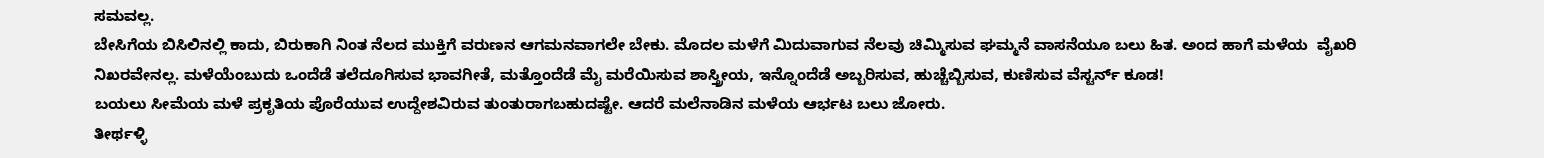ಸಮವಲ್ಲ.
ಬೇಸಿಗೆಯ ಬಿಸಿಲಿನಲ್ಲಿ ಕಾದು, ಬಿರುಕಾಗಿ ನಿಂತ ನೆಲದ ಮುಕ್ತಿಗೆ ವರುಣನ ಆಗಮನವಾಗಲೇ ಬೇಕು. ಮೊದಲ ಮಳೆಗೆ ಮಿದುವಾಗುವ ನೆಲವು ಚಿಮ್ಮಿಸುವ ಘಮ್ಮನೆ ವಾಸನೆಯೂ ಬಲು ಹಿತ. ಅಂದ ಹಾಗೆ ಮಳೆಯ  ವೈಖರಿ ನಿಖರವೇನಲ್ಲ. ಮಳೆಯೆಂಬುದು ಒಂದೆಡೆ ತಲೆದೂಗಿಸುವ ಭಾವಗೀತೆ, ಮತ್ತೊಂದೆಡೆ ಮೈ ಮರೆಯಿಸುವ ಶಾಸ್ತ್ರೀಯ, ಇನ್ನೊಂದೆಡೆ ಅಬ್ಬರಿಸುವ, ಹುಚ್ಚೆಬ್ಬಿಸುವ, ಕುಣಿಸುವ ವೆಸ್ಟರ್ನ್ ಕೂಡ!
ಬಯಲು ಸೀಮೆಯ ಮಳೆ ಪ್ರಕೃತಿಯ ಪೊರೆಯುವ ಉದ್ದೇಶವಿರುವ ತುಂತುರಾಗಬಹುದಷ್ಟೇ. ಆದರೆ ಮಲೆನಾಡಿನ ಮಳೆಯ ಆರ್ಭಟ ಬಲು ಜೋರು.
ತೀರ್ಥಳ್ಳಿ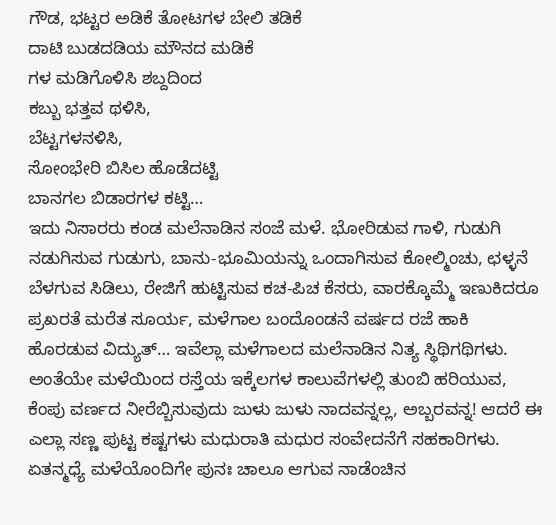ಗೌಡ, ಭಟ್ಟರ ಅಡಿಕೆ ತೋಟಗಳ ಬೇಲಿ ತಡಿಕೆ
ದಾಟಿ ಬುಡದಡಿಯ ಮೌನದ ಮಡಿಕೆ
ಗಳ ಮಡಿಗೊಳಿಸಿ ಶಬ್ದದಿಂದ
ಕಬ್ಬು ಭತ್ತವ ಥಳಿಸಿ,
ಬೆಟ್ಟಗಳನಳಿಸಿ,
ಸೋಂಭೇರಿ ಬಿಸಿಲ ಹೊಡೆದಟ್ಟಿ
ಬಾನಗಲ ಬಿಡಾರಗಳ ಕಟ್ಟಿ…
ಇದು ನಿಸಾರರು ಕಂಡ ಮಲೆನಾಡಿನ ಸಂಜೆ ಮಳೆ. ಭೋರಿಡುವ ಗಾಳಿ, ಗುಡುಗಿ ನಡುಗಿಸುವ ಗುಡುಗು, ಬಾನು-ಭೂಮಿಯನ್ನು ಒಂದಾಗಿಸುವ ಕೋಲ್ಮಿಂಚು, ಛಳ್ಳನೆ ಬೆಳಗುವ ಸಿಡಿಲು, ರೇಜಿಗೆ ಹುಟ್ಟಿಸುವ ಕಚ-ಪಿಚ ಕೆಸರು, ವಾರಕ್ಕೊಮ್ಮೆ ಇಣುಕಿದರೂ ಪ್ರಖರತೆ ಮರೆತ ಸೂರ್ಯ, ಮಳೆಗಾಲ ಬಂದೊಂಡನೆ ವರ್ಷದ ರಜೆ ಹಾಕಿ ಹೊರಡುವ ವಿದ್ಯುತ್… ಇವೆಲ್ಲಾ ಮಳೆಗಾಲದ ಮಲೆನಾಡಿನ ನಿತ್ಯ ಸ್ಥಿಥಿಗಥಿಗಳು. ಅಂತೆಯೇ ಮಳೆಯಿಂದ ರಸ್ತೆಯ ಇಕ್ಕೆಲಗಳ ಕಾಲುವೆಗಳಲ್ಲಿ ತುಂಬಿ ಹರಿಯುವ, ಕೆಂಪು ವರ್ಣದ ನೀರೆಬ್ಬಿಸುವುದು ಜುಳು ಜುಳು ನಾದವನ್ನಲ್ಲ, ಅಬ್ಬರವನ್ನ! ಆದರೆ ಈ ಎಲ್ಲಾ ಸಣ್ಣ ಪುಟ್ಟ ಕಷ್ಟಗಳು ಮಧುರಾತಿ ಮಧುರ ಸಂವೇದನೆಗೆ ಸಹಕಾರಿಗಳು. ಏತನ್ಮಧ್ಯೆ ಮಳೆಯೊಂದಿಗೇ ಪುನಃ ಚಾಲೂ ಆಗುವ ನಾಡೆಂಚಿನ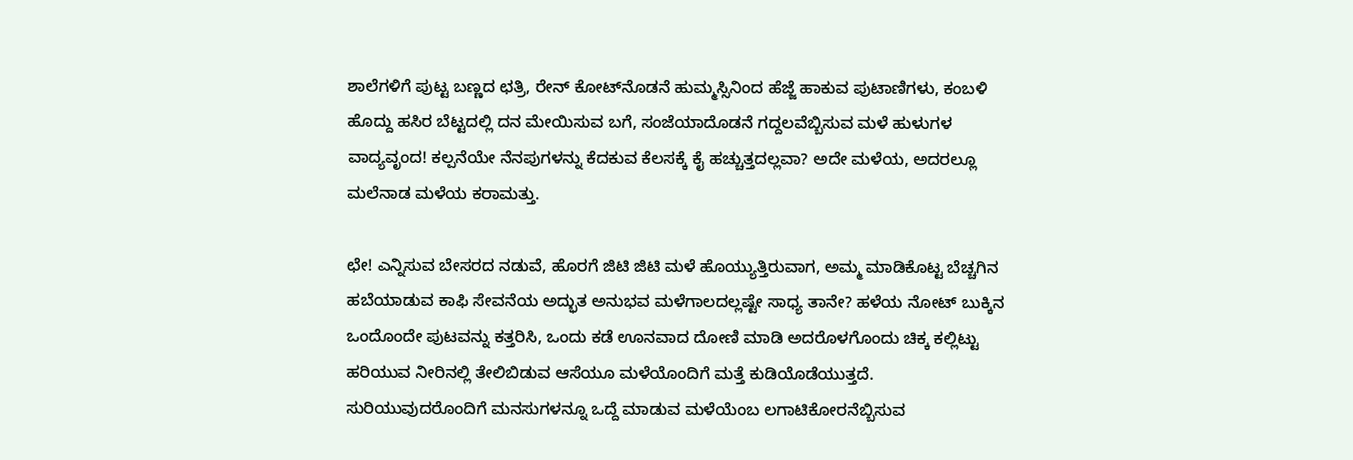ಶಾಲೆಗಳಿಗೆ ಪುಟ್ಟ ಬಣ್ಣದ ಛತ್ರಿ, ರೇನ್ ಕೋಟ್‌ನೊಡನೆ ಹುಮ್ಮಸ್ಸಿನಿಂದ ಹೆಜ್ಜೆ ಹಾಕುವ ಪುಟಾಣಿಗಳು, ಕಂಬಳಿ ಹೊದ್ದು ಹಸಿರ ಬೆಟ್ಟದಲ್ಲಿ ದನ ಮೇಯಿಸುವ ಬಗೆ, ಸಂಜೆಯಾದೊಡನೆ ಗದ್ದಲವೆಬ್ಬಿಸುವ ಮಳೆ ಹುಳುಗಳ ವಾದ್ಯವೃಂದ! ಕಲ್ಪನೆಯೇ ನೆನಪುಗಳನ್ನು ಕೆದಕುವ ಕೆಲಸಕ್ಕೆ ಕೈ ಹಚ್ಚುತ್ತದಲ್ಲವಾ? ಅದೇ ಮಳೆಯ, ಅದರಲ್ಲೂ ಮಲೆನಾಡ ಮಳೆಯ ಕರಾಮತ್ತು.

ಛೇ! ಎನ್ನಿಸುವ ಬೇಸರದ ನಡುವೆ, ಹೊರಗೆ ಜಿಟಿ ಜಿಟಿ ಮಳೆ ಹೊಯ್ಯುತ್ತಿರುವಾಗ, ಅಮ್ಮ ಮಾಡಿಕೊಟ್ಟ ಬೆಚ್ಚಗಿನ ಹಬೆಯಾಡುವ ಕಾಫಿ ಸೇವನೆಯ ಅದ್ಭುತ ಅನುಭವ ಮಳೆಗಾಲದಲ್ಲಷ್ಟೇ ಸಾಧ್ಯ ತಾನೇ? ಹಳೆಯ ನೋಟ್ ಬುಕ್ಕಿನ ಒಂದೊಂದೇ ಪುಟವನ್ನು ಕತ್ತರಿಸಿ, ಒಂದು ಕಡೆ ಊನವಾದ ದೋಣಿ ಮಾಡಿ ಅದರೊಳಗೊಂದು ಚಿಕ್ಕ ಕಲ್ಲಿಟ್ಟು ಹರಿಯುವ ನೀರಿನಲ್ಲಿ ತೇಲಿಬಿಡುವ ಆಸೆಯೂ ಮಳೆಯೊಂದಿಗೆ ಮತ್ತೆ ಕುಡಿಯೊಡೆಯುತ್ತದೆ.
ಸುರಿಯುವುದರೊಂದಿಗೆ ಮನಸುಗಳನ್ನೂ ಒದ್ದೆ ಮಾಡುವ ಮಳೆಯೆಂಬ ಲಗಾಟಿಕೋರನೆಬ್ಬಿಸುವ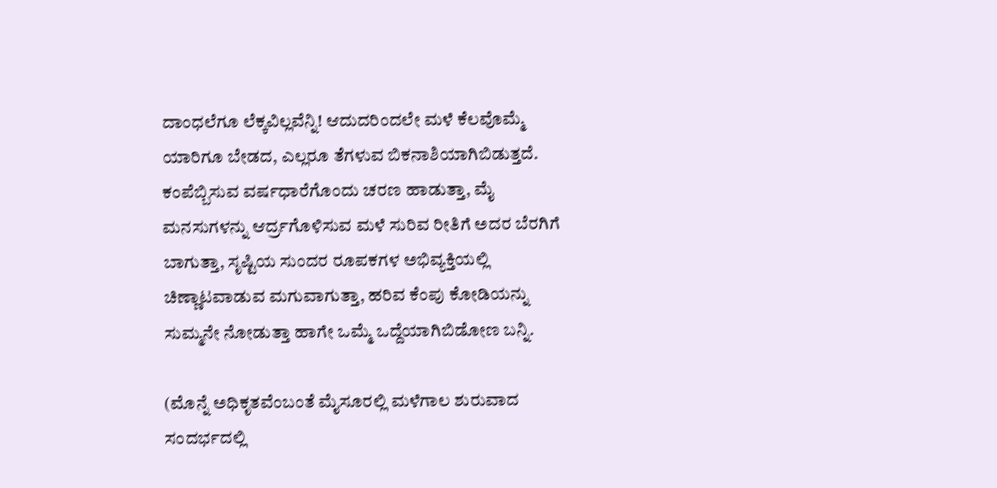ದಾಂಧಲೆಗೂ ಲೆಕ್ಕವಿಲ್ಲವೆನ್ನಿ! ಆದುದರಿಂದಲೇ ಮಳೆ ಕೆಲವೊಮ್ಮೆ ಯಾರಿಗೂ ಬೇಡದ, ಎಲ್ಲರೂ ತೆಗಳುವ ಬಿಕನಾಶಿಯಾಗಿಬಿಡುತ್ತದೆ.
ಕಂಪೆಬ್ಬಿಸುವ ವರ್ಷಧಾರೆಗೊಂದು ಚರಣ ಹಾಡುತ್ತಾ, ಮೈ ಮನಸುಗಳನ್ನು ಆರ್ದ್ರಗೊಳಿಸುವ ಮಳೆ ಸುರಿವ ರೀತಿಗೆ ಅದರ ಬೆರಗಿಗೆ ಬಾಗುತ್ತಾ, ಸೃಷ್ಟಿಯ ಸುಂದರ ರೂಪಕಗಳ ಅಭಿವ್ಯಕ್ತಿಯಲ್ಲಿ ಚಿಣ್ಣಾಟವಾಡುವ ಮಗುವಾಗುತ್ತಾ, ಹರಿವ ಕೆಂಪು ಕೋಡಿಯನ್ನು ಸುಮ್ಮನೇ ನೋಡುತ್ತಾ ಹಾಗೇ ಒಮ್ಮೆ ಒದ್ದೆಯಾಗಿಬಿಡೋಣ ಬನ್ನಿ.

(ಮೊನ್ನೆ ಅಧಿಕೃತವೆಂಬಂತೆ ಮೈಸೂರಲ್ಲಿ ಮಳೆಗಾಲ ಶುರುವಾದ ಸಂದರ್ಭದಲ್ಲಿ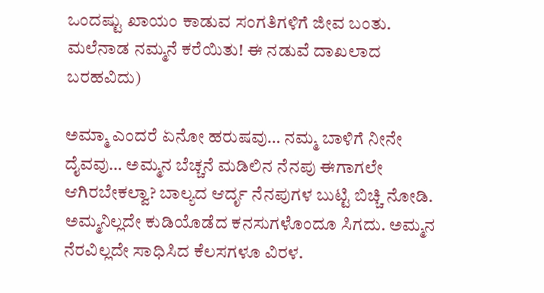ಒಂದಷ್ಟು ಖಾಯಂ ಕಾಡುವ ಸಂಗತಿಗಳಿಗೆ ಜೀವ ಬಂತು. ಮಲೆನಾಡ ನಮ್ಮನೆ ಕರೆಯಿತು! ಈ ನಡುವೆ ದಾಖಲಾದ ಬರಹವಿದು)

ಅಮ್ಮಾ ಎಂದರೆ ಏನೋ ಹರುಷವು… ನಮ್ಮ ಬಾಳಿಗೆ ನೀನೇ ದೈವವು… ಅಮ್ಮನ ಬೆಚ್ಚನೆ ಮಡಿಲಿನ ನೆನಪು ಈಗಾಗಲೇ ಆಗಿರಬೇಕಲ್ವಾ? ಬಾಲ್ಯದ ಆರ್ದೃ ನೆನಪುಗಳ ಬುಟ್ಟಿ ಬಿಚ್ಚಿ ನೋಡಿ. ಅಮ್ಮನಿಲ್ಲದೇ ಕುಡಿಯೊಡೆದ ಕನಸುಗಳೊಂದೂ ಸಿಗದು. ಅಮ್ಮನ ನೆರವಿಲ್ಲದೇ ಸಾಧಿಸಿದ ಕೆಲಸಗಳೂ ವಿರಳ.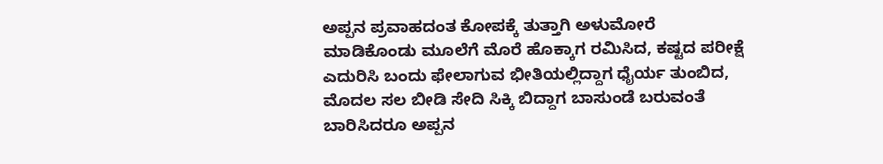ಅಪ್ಪನ ಪ್ರವಾಹದಂತ ಕೋಪಕ್ಕೆ ತುತ್ತಾಗಿ ಅಳುಮೋರೆ ಮಾಡಿಕೊಂಡು ಮೂಲೆಗೆ ಮೊರೆ ಹೊಕ್ಕಾಗ ರಮಿಸಿದ, ಕಷ್ಟದ ಪರೀಕ್ಷೆ ಎದುರಿಸಿ ಬಂದು ಫೇಲಾಗುವ ಭೀತಿಯಲ್ಲಿದ್ದಾಗ ಧೈರ್ಯ ತುಂಬಿದ, ಮೊದಲ ಸಲ ಬೀಡಿ ಸೇದಿ ಸಿಕ್ಕಿ ಬಿದ್ದಾಗ ಬಾಸುಂಡೆ ಬರುವಂತೆ ಬಾರಿಸಿದರೂ ಅಪ್ಪನ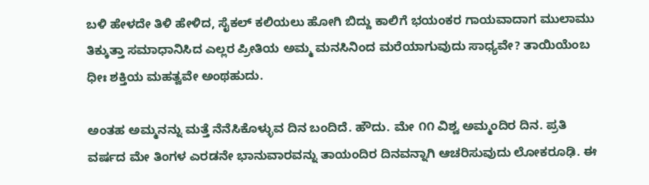ಬಳಿ ಹೇಳದೇ ತಿಳಿ ಹೇಳಿದ, ಸೈಕಲ್ ಕಲಿಯಲು ಹೋಗಿ ಬಿದ್ದು ಕಾಲಿಗೆ ಭಯಂಕರ ಗಾಯವಾದಾಗ ಮುಲಾಮು ತಿಕ್ಕುತ್ತಾ ಸಮಾಧಾನಿಸಿದ ಎಲ್ಲರ ಪ್ರೀತಿಯ ಅಮ್ಮ ಮನಸಿನಿಂದ ಮರೆಯಾಗುವುದು ಸಾಧ್ಯವೇ? ತಾಯಿಯೆಂಬ ಧೀಃ ಶಕ್ತಿಯ ಮಹತ್ವವೇ ಅಂಥಹುದು.

ಅಂತಹ ಅಮ್ಮನನ್ನು ಮತ್ತೆ ನೆನೆಸಿಕೊಳ್ಳುವ ದಿನ ಬಂದಿದೆ. ಹೌದು. ಮೇ ೧೧ ವಿಶ್ವ ಅಮ್ಮಂದಿರ ದಿನ. ಪ್ರತಿ ವರ್ಷದ ಮೇ ತಿಂಗಳ ಎರಡನೇ ಭಾನುವಾರವನ್ನು ತಾಯಂದಿರ ದಿನವನ್ನಾಗಿ ಆಚರಿಸುವುದು ಲೋಕರೂಢಿ. ಈ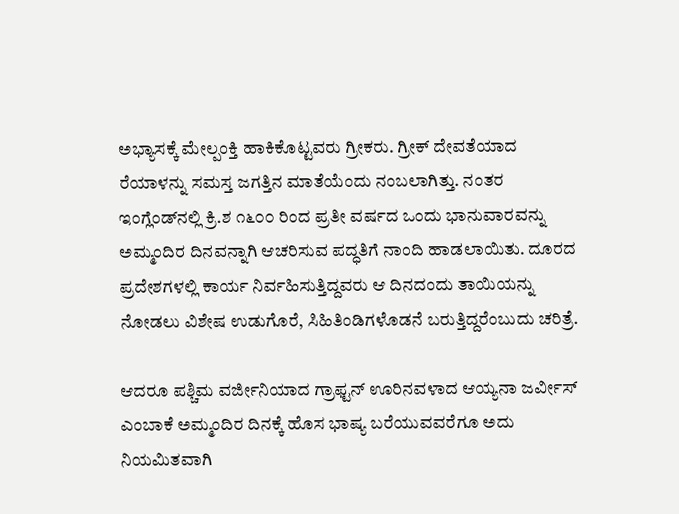ಅಭ್ಯಾಸಕ್ಕೆ ಮೇಲ್ಪಂಕ್ತಿ ಹಾಕಿಕೊಟ್ಟವರು ಗ್ರೀಕರು. ಗ್ರೀಕ್ ದೇವತೆಯಾದ ರೆಯಾಳನ್ನು ಸಮಸ್ತ ಜಗತ್ತಿನ ಮಾತೆಯೆಂದು ನಂಬಲಾಗಿತ್ತು. ನಂತರ ಇಂಗ್ಲೆಂಡ್‌ನಲ್ಲಿ ಕ್ರಿ.ಶ ೧೬೦೦ ರಿಂದ ಪ್ರತೀ ವರ್ಷದ ಒಂದು ಭಾನುವಾರವನ್ನು ಅಮ್ಮಂದಿರ ದಿನವನ್ನಾಗಿ ಆಚರಿಸುವ ಪದ್ಧತಿಗೆ ನಾಂದಿ ಹಾಡಲಾಯಿತು. ದೂರದ ಪ್ರದೇಶಗಳಲ್ಲಿ ಕಾರ್ಯ ನಿರ್ವಹಿಸುತ್ತಿದ್ದವರು ಆ ದಿನದಂದು ತಾಯಿಯನ್ನು ನೋಡಲು ವಿಶೇಷ ಉಡುಗೊರೆ, ಸಿಹಿತಿಂಡಿಗಳೊಡನೆ ಬರುತ್ತಿದ್ದರೆಂಬುದು ಚರಿತ್ರೆ.

ಆದರೂ ಪಶ್ಚಿಮ ವರ್ಜೀನಿಯಾದ ಗ್ರಾಫ್ಟನ್ ಊರಿನವಳಾದ ಆಯ್ಯನಾ ಜರ್ವೀಸ್ ಎಂಬಾಕೆ ಅಮ್ಮಂದಿರ ದಿನಕ್ಕೆ ಹೊಸ ಭಾಷ್ಯ ಬರೆಯುವವರೆಗೂ ಅದು ನಿಯಮಿತವಾಗಿ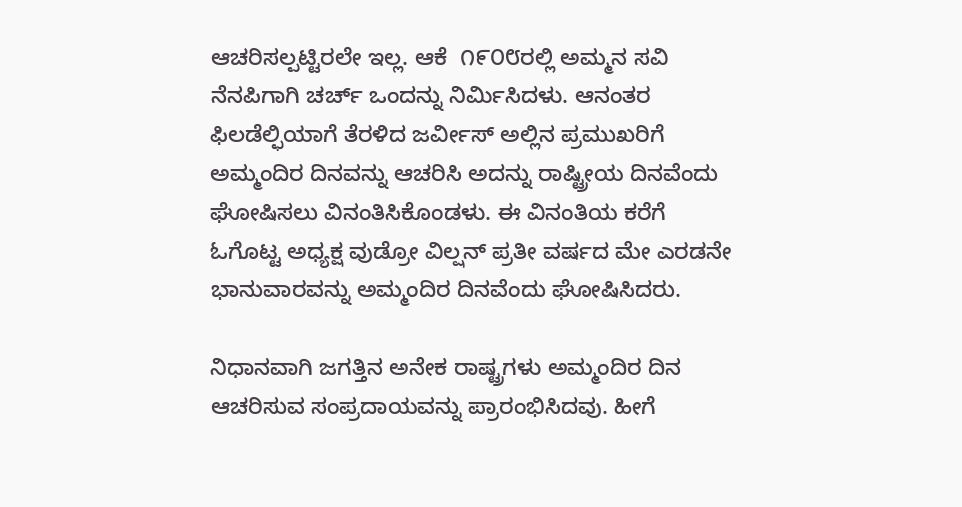ಆಚರಿಸಲ್ಪಟ್ಟಿರಲೇ ಇಲ್ಲ. ಆಕೆ  ೧೯೦೮ರಲ್ಲಿ ಅಮ್ಮನ ಸವಿ ನೆನಪಿಗಾಗಿ ಚರ್ಚ್ ಒಂದನ್ನು ನಿರ್ಮಿಸಿದಳು. ಆನಂತರ ಫಿಲಡೆಲ್ಫಿಯಾಗೆ ತೆರಳಿದ ಜರ್ವೀಸ್ ಅಲ್ಲಿನ ಪ್ರಮುಖರಿಗೆ ಅಮ್ಮಂದಿರ ದಿನವನ್ನು ಆಚರಿಸಿ ಅದನ್ನು ರಾಷ್ಟ್ರೀಯ ದಿನವೆಂದು ಘೋಷಿಸಲು ವಿನಂತಿಸಿಕೊಂಡಳು. ಈ ವಿನಂತಿಯ ಕರೆಗೆ ಓಗೊಟ್ಟ ಅಧ್ಯಕ್ಷ ವುಡ್ರೋ ವಿಲ್ಷನ್ ಪ್ರತೀ ವರ್ಷದ ಮೇ ಎರಡನೇ ಭಾನುವಾರವನ್ನು ಅಮ್ಮಂದಿರ ದಿನವೆಂದು ಘೋಷಿಸಿದರು.

ನಿಧಾನವಾಗಿ ಜಗತ್ತಿನ ಅನೇಕ ರಾಷ್ಟ್ರಗಳು ಅಮ್ಮಂದಿರ ದಿನ ಆಚರಿಸುವ ಸಂಪ್ರದಾಯವನ್ನು ಪ್ರಾರಂಭಿಸಿದವು. ಹೀಗೆ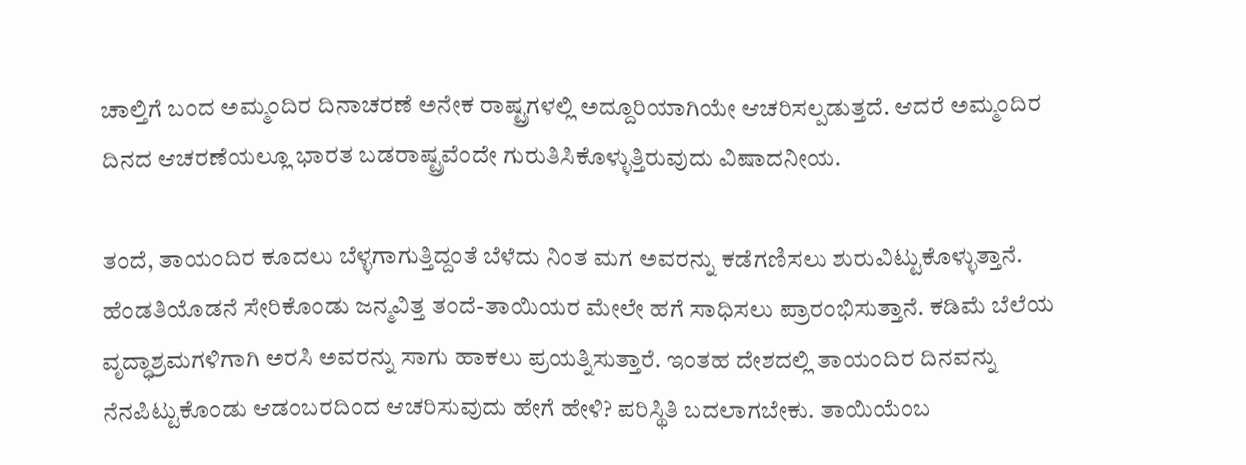ಚಾಲ್ತಿಗೆ ಬಂದ ಅಮ್ಮಂದಿರ ದಿನಾಚರಣೆ ಅನೇಕ ರಾಷ್ಟ್ರಗಳಲ್ಲಿ ಅದ್ದೂರಿಯಾಗಿಯೇ ಆಚರಿಸಲ್ಪಡುತ್ತದೆ. ಆದರೆ ಅಮ್ಮಂದಿರ ದಿನದ ಆಚರಣೆಯಲ್ಲೂ ಭಾರತ ಬಡರಾಷ್ಟ್ರವೆಂದೇ ಗುರುತಿಸಿಕೊಳ್ಳುತ್ತಿರುವುದು ವಿಷಾದನೀಯ.

ತಂದೆ, ತಾಯಂದಿರ ಕೂದಲು ಬೆಳ್ಳಗಾಗುತ್ತಿದ್ದಂತೆ ಬೆಳೆದು ನಿಂತ ಮಗ ಅವರನ್ನು ಕಡೆಗಣಿಸಲು ಶುರುವಿಟ್ಟುಕೊಳ್ಳುತ್ತಾನೆ. ಹೆಂಡತಿಯೊಡನೆ ಸೇರಿಕೊಂಡು ಜನ್ಮವಿತ್ತ ತಂದೆ-ತಾಯಿಯರ ಮೇಲೇ ಹಗೆ ಸಾಧಿಸಲು ಪ್ರಾರಂಭಿಸುತ್ತಾನೆ. ಕಡಿಮೆ ಬೆಲೆಯ ವೃದ್ಧಾಶ್ರಮಗಳಿಗಾಗಿ ಅರಸಿ ಅವರನ್ನು ಸಾಗು ಹಾಕಲು ಪ್ರಯತ್ನಿಸುತ್ತಾರೆ. ಇಂತಹ ದೇಶದಲ್ಲಿ ತಾಯಂದಿರ ದಿನವನ್ನು ನೆನಪಿಟ್ಟುಕೊಂಡು ಆಡಂಬರದಿಂದ ಆಚರಿಸುವುದು ಹೇಗೆ ಹೇಳಿ? ಪರಿಸ್ಥಿತಿ ಬದಲಾಗಬೇಕು. ತಾಯಿಯೆಂಬ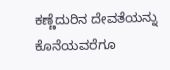ಕಣ್ಣೆದುರಿನ ದೇವತೆಯನ್ನು ಕೊನೆಯವರೆಗೂ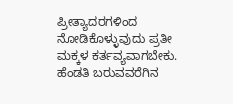ಪ್ರೀತ್ಯಾದರಗಳಿಂದ ನೋಡಿಕೊಳ್ಳುವುದು ಪ್ರತೀ ಮಕ್ಕಳ ಕರ್ತವ್ಯವಾಗಬೇಕು. ಹೆಂಡತಿ ಬರುವವರೆಗಿನ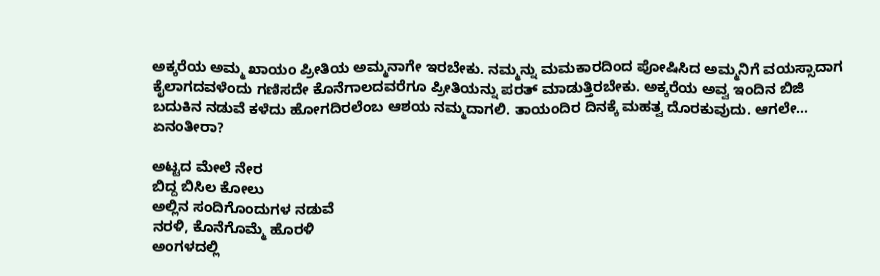ಅಕ್ಕರೆಯ ಅಮ್ಮ ಖಾಯಂ ಪ್ರೀತಿಯ ಅಮ್ಮನಾಗೇ ಇರಬೇಕು. ನಮ್ಮನ್ನು ಮಮಕಾರದಿಂದ ಪೋಷಿಸಿದ ಅಮ್ಮನಿಗೆ ವಯಸ್ಸಾದಾಗ ಕೈಲಾಗದವಳೆಂದು ಗಣಿಸದೇ ಕೊನೆಗಾಲದವರೆಗೂ ಪ್ರೀತಿಯನ್ನು ಪರತ್ ಮಾಡುತ್ತಿರಬೇಕು. ಅಕ್ಕರೆಯ ಅವ್ವ ಇಂದಿನ ಬಿಜಿ ಬದುಕಿನ ನಡುವೆ ಕಳೆದು ಹೋಗದಿರಲೆಂಬ ಆಶಯ ನಮ್ಮದಾಗಲಿ. ತಾಯಂದಿರ ದಿನಕ್ಕೆ ಮಹತ್ವ ದೊರಕುವುದು. ಆಗಲೇ… ಏನಂತೀರಾ?

ಅಟ್ಟದ ಮೇಲೆ ನೇರ
ಬಿದ್ದ ಬಿಸಿಲ ಕೋಲು
ಅಲ್ಲಿನ ಸಂದಿಗೊಂದುಗಳ ನಡುವೆ
ನರಳಿ, ಕೊನೆಗೊಮ್ಮೆ ಹೊರಳಿ
ಅಂಗಳದಲ್ಲಿ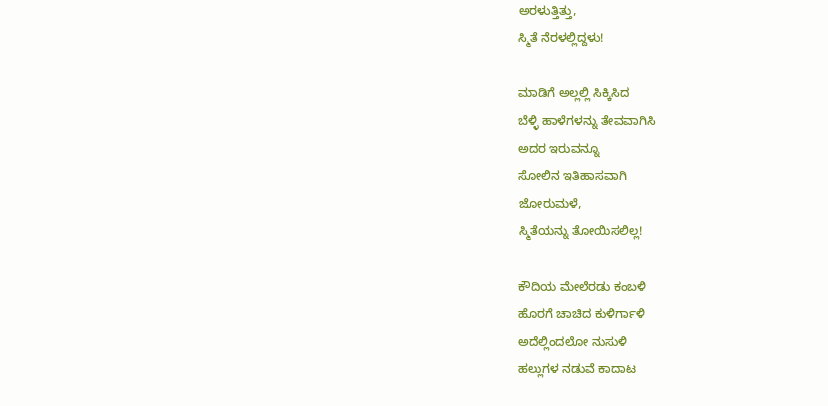ಅರಳುತ್ತಿತ್ತು,
ಸ್ಮಿತೆ ನೆರಳಲ್ಲಿದ್ದಳು!

ಮಾಡಿಗೆ ಅಲ್ಲಲ್ಲಿ ಸಿಕ್ಕಿಸಿದ
ಬೆಳ್ಳಿ ಹಾಳೆಗಳನ್ನು ತೇವವಾಗಿಸಿ
ಅದರ ಇರುವನ್ನೂ
ಸೋಲಿನ ಇತಿಹಾಸವಾಗಿ
ಜೋರುಮಳೆ,
ಸ್ಮಿತೆಯನ್ನು ತೋಯಿಸಲಿಲ್ಲ!

ಕೌದಿಯ ಮೇಲೆರಡು ಕಂಬಳಿ
ಹೊರಗೆ ಚಾಚಿದ ಕುಳಿರ್ಗಾಳಿ
ಅದೆಲ್ಲಿಂದಲೋ ನುಸುಳಿ
ಹಲ್ಲುಗಳ ನಡುವೆ ಕಾದಾಟ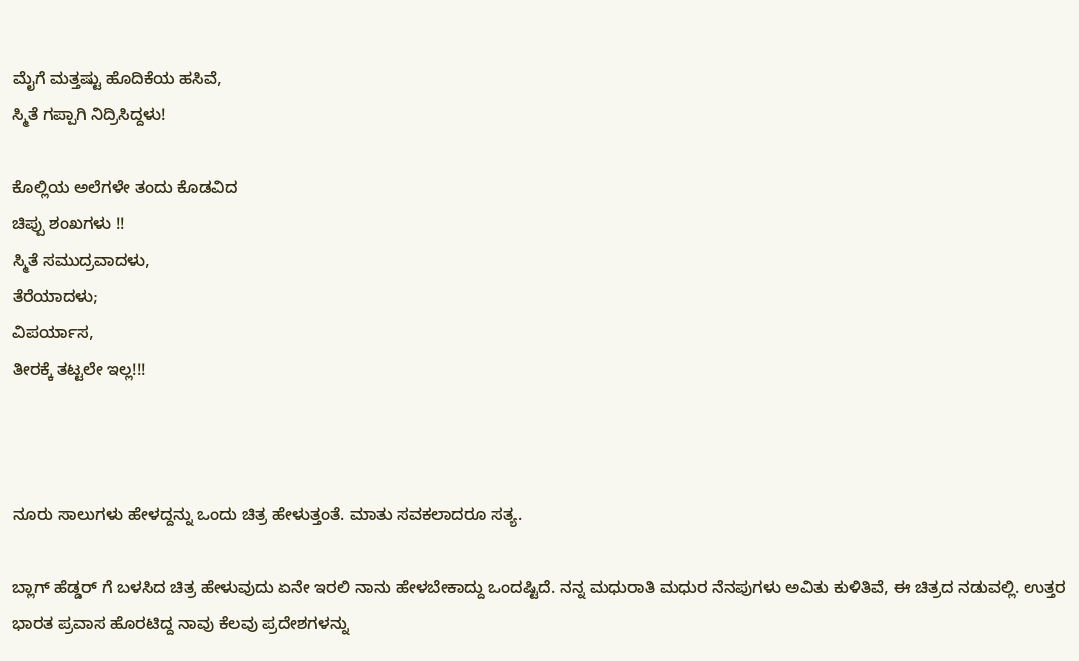ಮೈಗೆ ಮತ್ತಷ್ಟು ಹೊದಿಕೆಯ ಹಸಿವೆ,
ಸ್ಮಿತೆ ಗಪ್ಪಾಗಿ ನಿದ್ರಿಸಿದ್ದಳು!

ಕೊಲ್ಲಿಯ ಅಲೆಗಳೇ ತಂದು ಕೊಡವಿದ
ಚಿಪ್ಪು ಶಂಖಗಳು !!
ಸ್ಮಿತೆ ಸಮುದ್ರವಾದಳು,
ತೆರೆಯಾದಳು;
ವಿಪರ್ಯಾಸ,
ತೀರಕ್ಕೆ ತಟ್ಟಲೇ ಇಲ್ಲ!!!



ನೂರು ಸಾಲುಗಳು ಹೇಳದ್ದನ್ನು ಒಂದು ಚಿತ್ರ ಹೇಳುತ್ತಂತೆ. ಮಾತು ಸವಕಲಾದರೂ ಸತ್ಯ.

ಬ್ಲಾಗ್ ಹೆಡ್ಡರ್ ಗೆ ಬಳಸಿದ ಚಿತ್ರ ಹೇಳುವುದು ಏನೇ ಇರಲಿ ನಾನು ಹೇಳಬೇಕಾದ್ದು ಒಂದಷ್ಟಿದೆ. ನನ್ನ ಮಧುರಾತಿ ಮಧುರ ನೆನಪುಗಳು ಅವಿತು ಕುಳಿತಿವೆ, ಈ ಚಿತ್ರದ ನಡುವಲ್ಲಿ. ಉತ್ತರ ಭಾರತ ಪ್ರವಾಸ ಹೊರಟಿದ್ದ ನಾವು ಕೆಲವು ಪ್ರದೇಶಗಳನ್ನು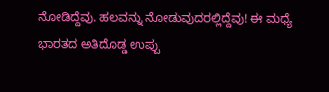ನೋಡಿದ್ದೆವು. ಹಲವನ್ನು ನೋಡುವುದರಲ್ಲಿದ್ದೆವು! ಈ ಮಧ್ಯೆ ಭಾರತದ ಅತಿದೊಡ್ಡ ಉಪ್ಪು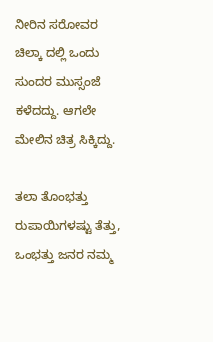ನೀರಿನ ಸರೋವರ ಚಿಲ್ಕಾ ದಲ್ಲಿ ಒಂದು ಸುಂದರ ಮುಸ್ಸಂಜೆ ಕಳೆದದ್ದು. ಆಗಲೇ ಮೇಲಿನ ಚಿತ್ರ ಸಿಕ್ಕಿದ್ದು.

ತಲಾ ತೊಂಭತ್ತು ರುಪಾಯಿಗಳಷ್ಟು ತೆತ್ತು, ಒಂಭತ್ತು ಜನರ ನಮ್ಮ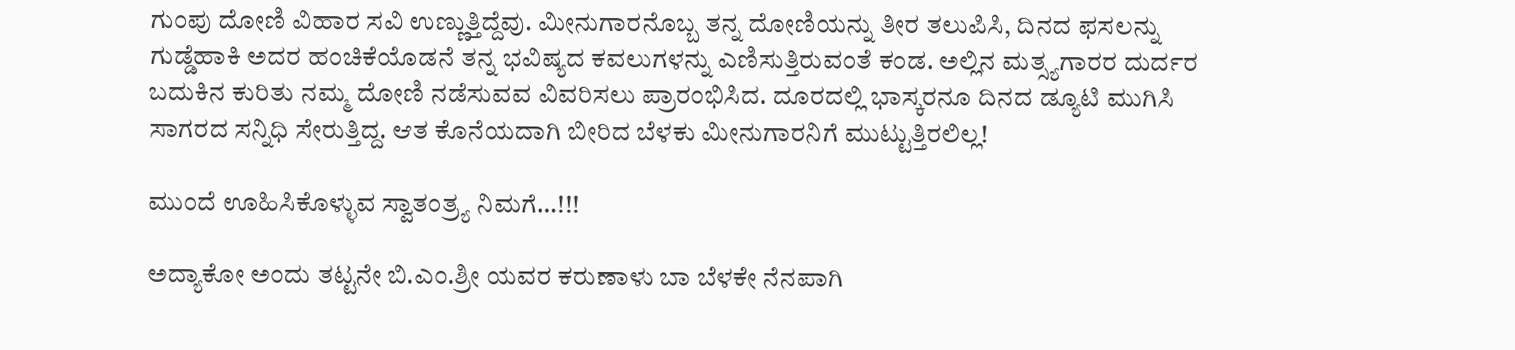ಗುಂಪು ದೋಣಿ ವಿಹಾರ ಸವಿ ಉಣ್ಣುತ್ತಿದ್ದೆವು. ಮೀನುಗಾರನೊಬ್ಬ ತನ್ನ ದೋಣಿಯನ್ನು ತೀರ ತಲುಪಿಸಿ, ದಿನದ ಫಸಲನ್ನು ಗುಡ್ಡೆಹಾಕಿ ಅದರ ಹಂಚಿಕೆಯೊಡನೆ ತನ್ನ ಭವಿಷ್ಯದ ಕವಲುಗಳನ್ನು ಎಣಿಸುತ್ತಿರುವಂತೆ ಕಂಡ. ಅಲ್ಲಿನ ಮತ್ಸ್ಯಗಾರರ ದುರ್ದರ ಬದುಕಿನ ಕುರಿತು ನಮ್ಮ ದೋಣಿ ನಡೆಸುವವ ವಿವರಿಸಲು ಪ್ರಾರಂಭಿಸಿದ. ದೂರದಲ್ಲಿ ಭಾಸ್ಕರನೂ ದಿನದ ಡ್ಯೂಟಿ ಮುಗಿಸಿ ಸಾಗರದ ಸನ್ನಿಧಿ ಸೇರುತ್ತಿದ್ದ. ಆತ ಕೊನೆಯದಾಗಿ ಬೀರಿದ ಬೆಳಕು ಮೀನುಗಾರನಿಗೆ ಮುಟ್ಟುತ್ತಿರಲಿಲ್ಲ!

ಮುಂದೆ ಊಹಿಸಿಕೊಳ್ಳುವ ಸ್ವಾತಂತ್ರ್ಯ ನಿಮಗೆ…!!!

ಅದ್ಯಾಕೋ ಅಂದು ತಟ್ಟನೇ ಬಿ.ಎಂ.ಶ್ರೀ ಯವರ ಕರುಣಾಳು ಬಾ ಬೆಳಕೇ ನೆನಪಾಗಿ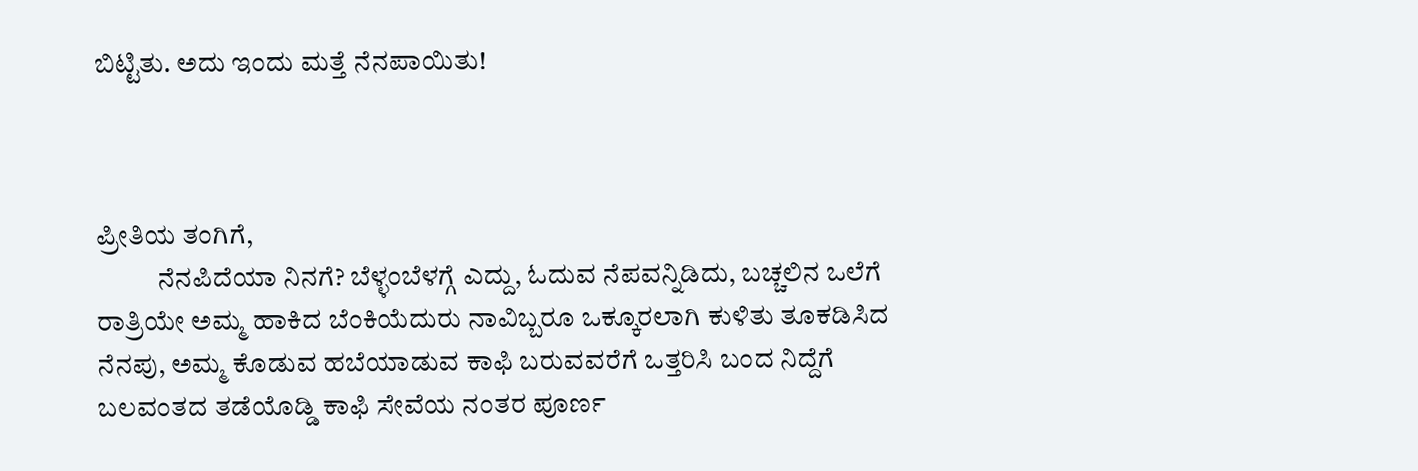ಬಿಟ್ಟಿತು. ಅದು ಇಂದು ಮತ್ತೆ ನೆನಪಾಯಿತು!



ಪ್ರೀತಿಯ ತಂಗಿಗೆ,
           ನೆನಪಿದೆಯಾ ನಿನಗೆ? ಬೆಳ್ಳಂಬೆಳಗ್ಗೆ ಎದ್ದು, ಓದುವ ನೆಪವನ್ನಿಡಿದು, ಬಚ್ಚಲಿನ ಒಲೆಗೆ ರಾತ್ರಿಯೇ ಅಮ್ಮ ಹಾಕಿದ ಬೆಂಕಿಯೆದುರು ನಾವಿಬ್ಬರೂ ಒಕ್ಕೂರಲಾಗಿ ಕುಳಿತು ತೂಕಡಿಸಿದ ನೆನಪು, ಅಮ್ಮ ಕೊಡುವ ಹಬೆಯಾಡುವ ಕಾಫಿ ಬರುವವರೆಗೆ ಒತ್ತರಿಸಿ ಬಂದ ನಿದ್ದೆಗೆ ಬಲವಂತದ ತಡೆಯೊಡ್ಡಿ ಕಾಫಿ ಸೇವೆಯ ನಂತರ ಪೂರ್ಣ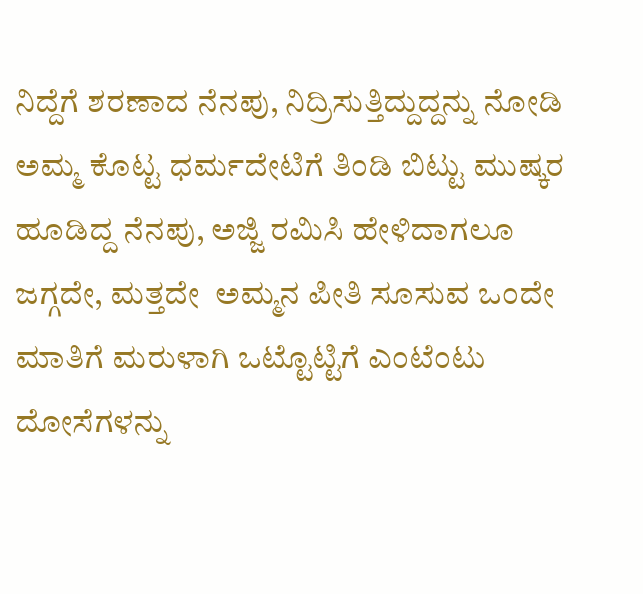ನಿದ್ದೆಗೆ ಶರಣಾದ ನೆನಪು, ನಿದ್ರಿಸುತ್ತಿದ್ದುದ್ದನ್ನು ನೋಡಿ ಅಮ್ಮ ಕೊಟ್ಟ ಧರ್ಮದೇಟಿಗೆ ತಿಂಡಿ ಬಿಟ್ಟು ಮುಷ್ಕರ ಹೂಡಿದ್ದ ನೆನಪು, ಅಜ್ಜಿ ರಮಿಸಿ ಹೇಳಿದಾಗಲೂ ಜಗ್ಗದೇ, ಮತ್ತದೇ  ಅಮ್ಮನ ಪೀತಿ ಸೂಸುವ ಒಂದೇ ಮಾತಿಗೆ ಮರುಳಾಗಿ ಒಟ್ಟೊಟ್ಟಿಗೆ ಎಂಟೆಂಟು ದೋಸೆಗಳನ್ನು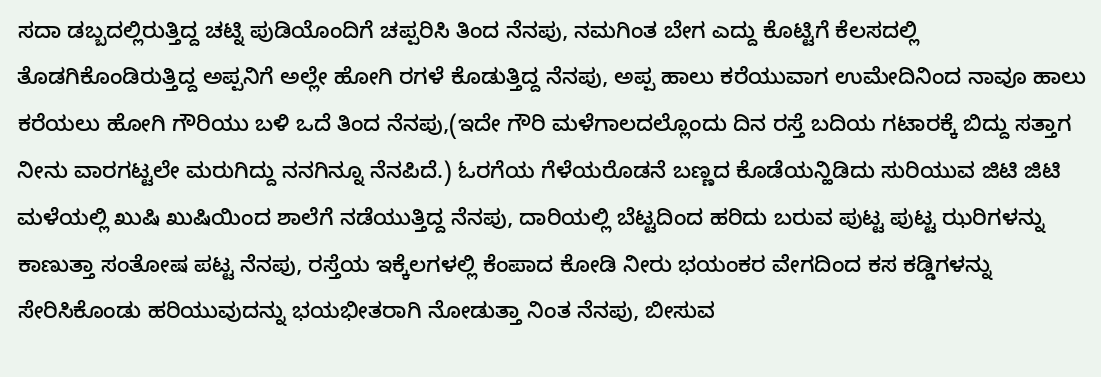ಸದಾ ಡಬ್ಬದಲ್ಲಿರುತ್ತಿದ್ದ ಚಟ್ನಿ ಪುಡಿಯೊಂದಿಗೆ ಚಪ್ಪರಿಸಿ ತಿಂದ ನೆನಪು, ನಮಗಿಂತ ಬೇಗ ಎದ್ದು ಕೊಟ್ಟಿಗೆ ಕೆಲಸದಲ್ಲಿ ತೊಡಗಿಕೊಂಡಿರುತ್ತಿದ್ದ ಅಪ್ಪನಿಗೆ ಅಲ್ಲೇ ಹೋಗಿ ರಗಳೆ ಕೊಡುತ್ತಿದ್ದ ನೆನಪು, ಅಪ್ಪ ಹಾಲು ಕರೆಯುವಾಗ ಉಮೇದಿನಿಂದ ನಾವೂ ಹಾಲು ಕರೆಯಲು ಹೋಗಿ ಗೌರಿಯು ಬಳಿ ಒದೆ ತಿಂದ ನೆನಪು,(ಇದೇ ಗೌರಿ ಮಳೆಗಾಲದಲ್ಲೊಂದು ದಿನ ರಸ್ತೆ ಬದಿಯ ಗಟಾರಕ್ಕೆ ಬಿದ್ದು ಸತ್ತಾಗ ನೀನು ವಾರಗಟ್ಟಲೇ ಮರುಗಿದ್ದು ನನಗಿನ್ನೂ ನೆನಪಿದೆ.) ಓರಗೆಯ ಗೆಳೆಯರೊಡನೆ ಬಣ್ಣದ ಕೊಡೆಯನ್ಹಿಡಿದು ಸುರಿಯುವ ಜಿಟಿ ಜಿಟಿ ಮಳೆಯಲ್ಲಿ ಖುಷಿ ಖುಷಿಯಿಂದ ಶಾಲೆಗೆ ನಡೆಯುತ್ತಿದ್ದ ನೆನಪು, ದಾರಿಯಲ್ಲಿ ಬೆಟ್ಟದಿಂದ ಹರಿದು ಬರುವ ಪುಟ್ಟ ಪುಟ್ಟ ಝರಿಗಳನ್ನು ಕಾಣುತ್ತಾ ಸಂತೋಷ ಪಟ್ಟ ನೆನಪು, ರಸ್ತೆಯ ಇಕ್ಕೆಲಗಳಲ್ಲಿ ಕೆಂಪಾದ ಕೋಡಿ ನೀರು ಭಯಂಕರ ವೇಗದಿಂದ ಕಸ ಕಡ್ಡಿಗಳನ್ನು ಸೇರಿಸಿಕೊಂಡು ಹರಿಯುವುದನ್ನು ಭಯಭೀತರಾಗಿ ನೋಡುತ್ತಾ ನಿಂತ ನೆನಪು, ಬೀಸುವ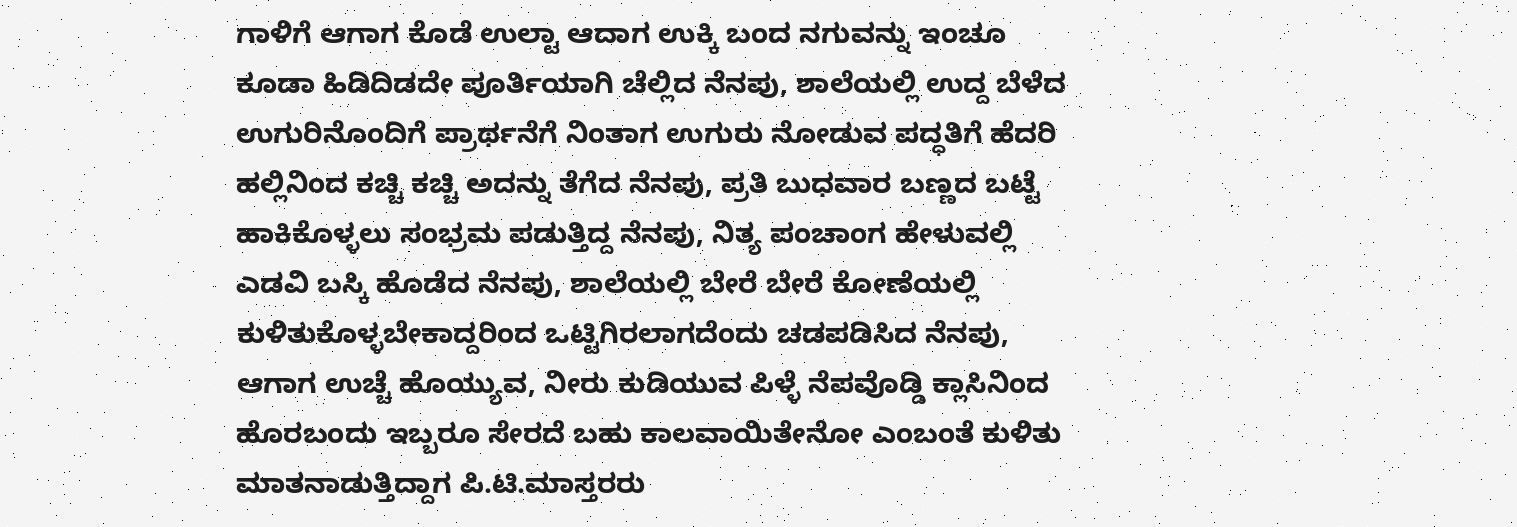ಗಾಳಿಗೆ ಆಗಾಗ ಕೊಡೆ ಉಲ್ಟಾ ಆದಾಗ ಉಕ್ಕಿ ಬಂದ ನಗುವನ್ನು ಇಂಚೂ ಕೂಡಾ ಹಿಡಿದಿಡದೇ ಪೂರ್ತಿಯಾಗಿ ಚೆಲ್ಲಿದ ನೆನಪು, ಶಾಲೆಯಲ್ಲಿ ಉದ್ದ ಬೆಳೆದ ಉಗುರಿನೊಂದಿಗೆ ಪ್ರಾರ್ಥನೆಗೆ ನಿಂತಾಗ ಉಗುರು ನೋಡುವ ಪದ್ಧತಿಗೆ ಹೆದರಿ ಹಲ್ಲಿನಿಂದ ಕಚ್ಚಿ ಕಚ್ಚಿ ಅದನ್ನು ತೆಗೆದ ನೆನಪು, ಪ್ರತಿ ಬುಧವಾರ ಬಣ್ಣದ ಬಟ್ಟೆ ಹಾಕಿಕೊಳ್ಳಲು ಸಂಭ್ರಮ ಪಡುತ್ತಿದ್ದ ನೆನಪು, ನಿತ್ಯ ಪಂಚಾಂಗ ಹೇಳುವಲ್ಲಿ ಎಡವಿ ಬಸ್ಕಿ ಹೊಡೆದ ನೆನಪು, ಶಾಲೆಯಲ್ಲಿ ಬೇರೆ ಬೇರೆ ಕೋಣೆಯಲ್ಲಿ ಕುಳಿತುಕೊಳ್ಳಬೇಕಾದ್ದರಿಂದ ಒಟ್ಟಿಗಿರಲಾಗದೆಂದು ಚಡಪಡಿಸಿದ ನೆನಪು, ಆಗಾಗ ಉಚ್ಚೆ ಹೊಯ್ಯುವ, ನೀರು ಕುಡಿಯುವ ಪಿಳ್ಳೆ ನೆಪವೊಡ್ಡಿ ಕ್ಲಾಸಿನಿಂದ ಹೊರಬಂದು ಇಬ್ಬರೂ ಸೇರದೆ ಬಹು ಕಾಲವಾಯಿತೇನೋ ಎಂಬಂತೆ ಕುಳಿತು ಮಾತನಾಡುತ್ತಿದ್ದಾಗ ಪಿ.ಟಿ.ಮಾಸ್ತರರು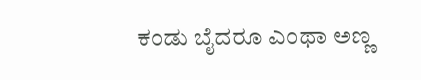ಕಂಡು ಬೈದರೂ ಎಂಥಾ ಅಣ್ಣ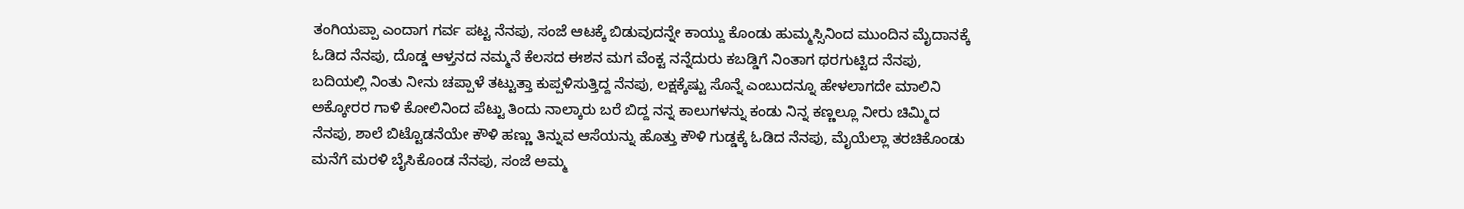ತಂಗಿಯಪ್ಪಾ ಎಂದಾಗ ಗರ್ವ ಪಟ್ಟ ನೆನಪು, ಸಂಜೆ ಆಟಕ್ಕೆ ಬಿಡುವುದನ್ನೇ ಕಾಯ್ದು ಕೊಂಡು ಹುಮ್ಮಸ್ಸಿನಿಂದ ಮುಂದಿನ ಮೈದಾನಕ್ಕೆ ಓಡಿದ ನೆನಪು, ದೊಡ್ಡ ಆಳ್ತನದ ನಮ್ಮನೆ ಕೆಲಸದ ಈಶನ ಮಗ ವೆಂಕ್ಟ ನನ್ನೆದುರು ಕಬಡ್ಡಿಗೆ ನಿಂತಾಗ ಥರಗುಟ್ಟಿದ ನೆನಪು, ಬದಿಯಲ್ಲಿ ನಿಂತು ನೀನು ಚಪ್ಪಾಳೆ ತಟ್ಟುತ್ತಾ ಕುಪ್ಪಳಿಸುತ್ತಿದ್ದ ನೆನಪು, ಲಕ್ಷಕ್ಕೆಷ್ಟು ಸೊನ್ನೆ ಎಂಬುದನ್ನೂ ಹೇಳಲಾಗದೇ ಮಾಲಿನಿ ಅಕ್ಕೋರರ ಗಾಳಿ ಕೋಲಿನಿಂದ ಪೆಟ್ಟು ತಿಂದು ನಾಲ್ಕಾರು ಬರೆ ಬಿದ್ದ ನನ್ನ ಕಾಲುಗಳನ್ನು ಕಂಡು ನಿನ್ನ ಕಣ್ಣಲ್ಲೂ ನೀರು ಚಿಮ್ಮಿದ ನೆನಪು, ಶಾಲೆ ಬಿಟ್ಟೊಡನೆಯೇ ಕೌಳಿ ಹಣ್ಣು ತಿನ್ನುವ ಆಸೆಯನ್ನು ಹೊತ್ತು ಕೌಳಿ ಗುಡ್ಡಕ್ಕೆ ಓಡಿದ ನೆನಪು, ಮೈಯೆಲ್ಲಾ ತರಚಿಕೊಂಡು ಮನೆಗೆ ಮರಳಿ ಬೈಸಿಕೊಂಡ ನೆನಪು, ಸಂಜೆ ಅಮ್ಮ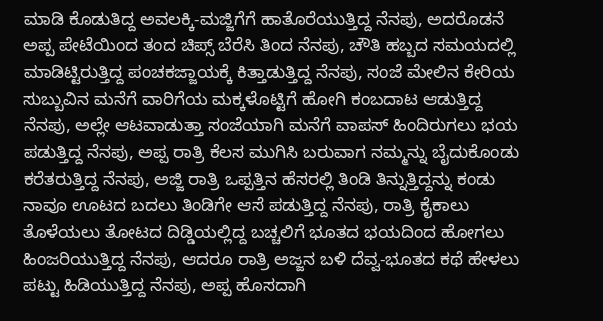ಮಾಡಿ ಕೊಡುತಿದ್ದ ಅವಲಕ್ಕಿ-ಮಜ್ಜಿಗೆಗೆ ಹಾತೊರೆಯುತ್ತಿದ್ದ ನೆನಪು, ಅದರೊಡನೆ ಅಪ್ಪ ಪೇಟೆಯಿಂದ ತಂದ ಚಿಪ್ಸ್ ಬೆರೆಸಿ ತಿಂದ ನೆನಪು, ಚೌತಿ ಹಬ್ಬದ ಸಮಯದಲ್ಲಿ ಮಾಡಿಟ್ಟಿರುತ್ತಿದ್ದ ಪಂಚಕಜ್ಜಾಯಕ್ಕೆ ಕಿತ್ತಾಡುತ್ತಿದ್ದ ನೆನಪು, ಸಂಜೆ ಮೇಲಿನ ಕೇರಿಯ ಸುಬ್ಬುವಿನ ಮನೆಗೆ ವಾರಿಗೆಯ ಮಕ್ಕಳೊಟ್ಟಿಗೆ ಹೋಗಿ ಕಂಬದಾಟ ಆಡುತ್ತಿದ್ದ ನೆನಪು, ಅಲ್ಲೇ ಆಟವಾಡುತ್ತಾ ಸಂಜೆಯಾಗಿ ಮನೆಗೆ ವಾಪಸ್ ಹಿಂದಿರುಗಲು ಭಯ ಪಡುತ್ತಿದ್ದ ನೆನಪು, ಅಪ್ಪ ರಾತ್ರಿ ಕೆಲಸ ಮುಗಿಸಿ ಬರುವಾಗ ನಮ್ಮನ್ನು ಬೈದುಕೊಂಡು ಕರೆತರುತ್ತಿದ್ದ ನೆನಪು, ಅಜ್ಜಿ ರಾತ್ರಿ ಒಪ್ಪತ್ತಿನ ಹೆಸರಲ್ಲಿ ತಿಂಡಿ ತಿನ್ನುತ್ತಿದ್ದನ್ನು ಕಂಡು ನಾವೂ ಊಟದ ಬದಲು ತಿಂಡಿಗೇ ಆಸೆ ಪಡುತ್ತಿದ್ದ ನೆನಪು, ರಾತ್ರಿ ಕೈಕಾಲು ತೊಳೆಯಲು ತೋಟದ ದಿಡ್ಡಿಯಲ್ಲಿದ್ದ ಬಚ್ಚಲಿಗೆ ಭೂತದ ಭಯದಿಂದ ಹೋಗಲು ಹಿಂಜರಿಯುತ್ತಿದ್ದ ನೆನಪು, ಆದರೂ ರಾತ್ರಿ ಅಜ್ಜನ ಬಳಿ ದೆವ್ವ-ಭೂತದ ಕಥೆ ಹೇಳಲು ಪಟ್ಟು ಹಿಡಿಯುತ್ತಿದ್ದ ನೆನಪು, ಅಪ್ಪ ಹೊಸದಾಗಿ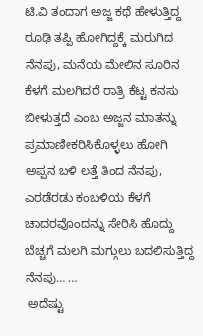ಟಿ.ವಿ ತಂದಾಗ ಅಜ್ಜ ಕಥೆ ಹೇಳುತ್ತಿದ್ದ ರೂಢಿ ತಪ್ಪಿ ಹೋಗಿದ್ದಕ್ಕೆ ಮರುಗಿದ ನೆನಪು, ಮನೆಯ ಮೇಲಿನ ಸೂರಿನ ಕೆಳಗೆ ಮಲಗಿದರೆ ರಾತ್ರಿ ಕೆಟ್ಟ ಕನಸು ಬೀಳುತ್ತದೆ ಎಂಬ ಅಜ್ಜನ ಮಾತನ್ನು ಪ್ರಮಾಣೀಕರಿಸಿಕೊಳ್ಳಲು ಹೋಗಿ ಅಪ್ಪನ ಬಳಿ ಲತ್ತೆ ತಿಂದ ನೆನಪು, ಎರಡೆರಡು ಕಂಬಳಿಯ ಕೆಳಗೆ ಚಾದರವೊಂದನ್ನು ಸೇರಿಸಿ ಹೊದ್ದು ಬೆಚ್ಚಗೆ ಮಲಗಿ ಮಗ್ಗುಲು ಬದಲಿಸುತ್ತಿದ್ದ ನೆನಪು… …
 ಅದೆಷ್ಟು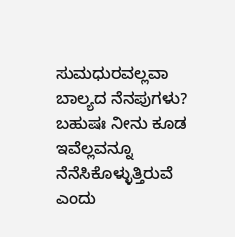ಸುಮಧುರವಲ್ಲವಾ ಬಾಲ್ಯದ ನೆನಪುಗಳು? ಬಹುಷಃ ನೀನು ಕೂಡ ಇವೆಲ್ಲವನ್ನೂ ನೆನೆಸಿಕೊಳ್ಳುತ್ತಿರುವೆ ಎಂದು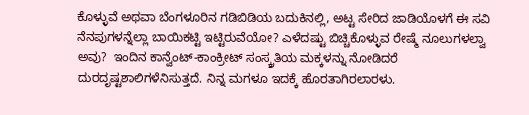ಕೊಳ್ಳುವೆ ಅಥವಾ ಬೆಂಗಳೂರಿನ ಗಡಿಬಿಡಿಯ ಬದುಕಿನಲ್ಲಿ, ಅಟ್ಟ ಸೇರಿದ ಜಾಡಿಯೊಳಗೆ ಈ ಸವಿ ನೆನಪುಗಳನ್ನೆಲ್ಲಾ ಬಾಯಿಕಟ್ಟಿ ಇಟ್ಟಿರುವೆಯೋ? ಎಳೆದಷ್ಟು ಬಿಚ್ಚಿಕೊಳ್ಳುವ ರೇಷ್ಮೆ ನೂಲುಗಳಲ್ವಾ ಅವು?  ಇಂದಿನ ಕಾನ್ವೆಂಟ್-ಕಾಂಕ್ರೀಟ್ ಸಂಸ್ಕ್ರತಿಯ ಮಕ್ಕಳನ್ನು ನೋಡಿದರೆ ದುರದೃಷ್ಟಶಾಲಿಗಳೆನಿಸುತ್ತದೆ. ನಿನ್ನ ಮಗಳೂ ಇದಕ್ಕೆ ಹೊರತಾಗಿರಲಾರಳು.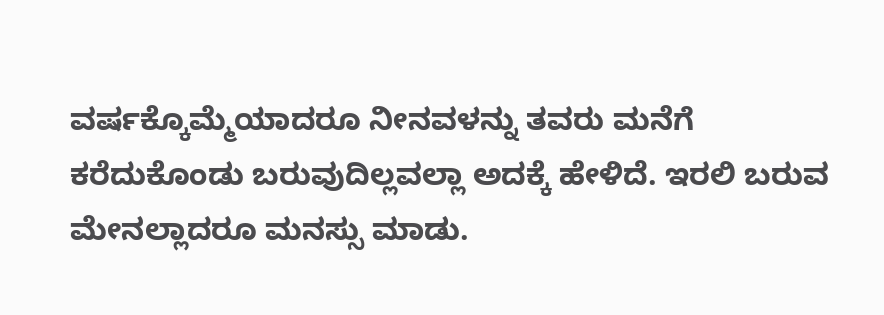ವರ್ಷಕ್ಕೊಮ್ಮೆಯಾದರೂ ನೀನವಳನ್ನು ತವರು ಮನೆಗೆ ಕರೆದುಕೊಂಡು ಬರುವುದಿಲ್ಲವಲ್ಲಾ ಅದಕ್ಕೆ ಹೇಳಿದೆ. ಇರಲಿ ಬರುವ ಮೇನಲ್ಲಾದರೂ ಮನಸ್ಸು ಮಾಡು.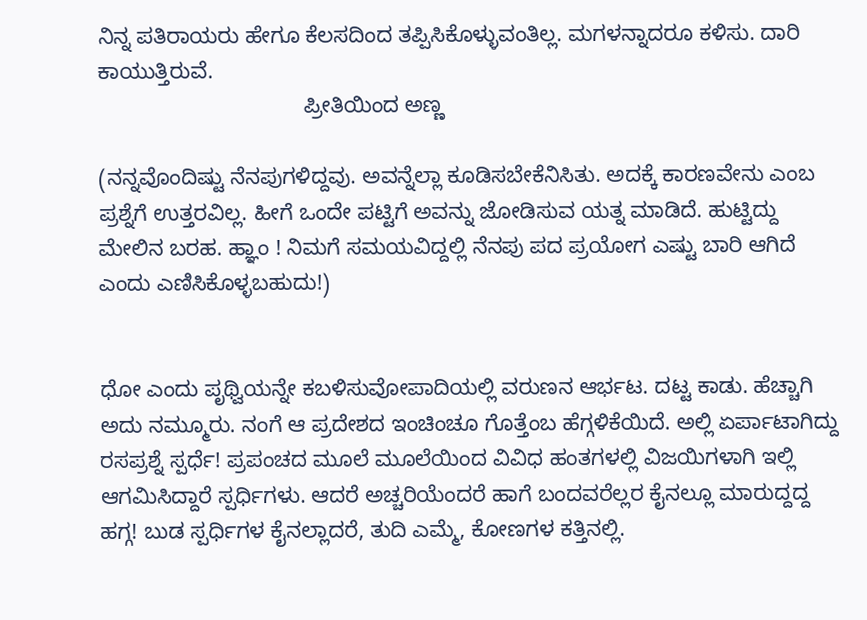ನಿನ್ನ ಪತಿರಾಯರು ಹೇಗೂ ಕೆಲಸದಿಂದ ತಪ್ಪಿಸಿಕೊಳ್ಳುವಂತಿಲ್ಲ. ಮಗಳನ್ನಾದರೂ ಕಳಿಸು. ದಾರಿ ಕಾಯುತ್ತಿರುವೆ.
                                  ಪ್ರೀತಿಯಿಂದ ಅಣ್ಣ

(ನನ್ನವೊಂದಿಷ್ಟು ನೆನಪುಗಳಿದ್ದವು. ಅವನ್ನೆಲ್ಲಾ ಕೂಡಿಸಬೇಕೆನಿಸಿತು. ಅದಕ್ಕೆ ಕಾರಣವೇನು ಎಂಬ ಪ್ರಶ್ನೆಗೆ ಉತ್ತರವಿಲ್ಲ. ಹೀಗೆ ಒಂದೇ ಪಟ್ಟಿಗೆ ಅವನ್ನು ಜೋಡಿಸುವ ಯತ್ನ ಮಾಡಿದೆ. ಹುಟ್ಟಿದ್ದು ಮೇಲಿನ ಬರಹ. ಹ್ಞಾಂ ! ನಿಮಗೆ ಸಮಯವಿದ್ದಲ್ಲಿ ನೆನಪು ಪದ ಪ್ರಯೋಗ ಎಷ್ಟು ಬಾರಿ ಆಗಿದೆ ಎಂದು ಎಣಿಸಿಕೊಳ್ಳಬಹುದು!)


ಧೋ ಎಂದು ಪೃಥ್ವಿಯನ್ನೇ ಕಬಳಿಸುವೋಪಾದಿಯಲ್ಲಿ ವರುಣನ ಆರ್ಭಟ. ದಟ್ಟ ಕಾಡು. ಹೆಚ್ಚಾಗಿ ಅದು ನಮ್ಮೂರು. ನಂಗೆ ಆ ಪ್ರದೇಶದ ಇಂಚಿಂಚೂ ಗೊತ್ತೆಂಬ ಹೆಗ್ಗಳಿಕೆಯಿದೆ. ಅಲ್ಲಿ ಏರ್ಪಾಟಾಗಿದ್ದು ರಸಪ್ರಶ್ನೆ ಸ್ಪರ್ಧೆ! ಪ್ರಪಂಚದ ಮೂಲೆ ಮೂಲೆಯಿಂದ ವಿವಿಧ ಹಂತಗಳಲ್ಲಿ ವಿಜಯಿಗಳಾಗಿ ಇಲ್ಲಿ ಆಗಮಿಸಿದ್ದಾರೆ ಸ್ಪರ್ಧಿಗಳು. ಆದರೆ ಅಚ್ಚರಿಯೆಂದರೆ ಹಾಗೆ ಬಂದವರೆಲ್ಲರ ಕೈನಲ್ಲೂ ಮಾರುದ್ದದ್ದ ಹಗ್ಗ! ಬುಡ ಸ್ಪರ್ಧಿಗಳ ಕೈನಲ್ಲಾದರೆ, ತುದಿ ಎಮ್ಮೆ, ಕೋಣಗಳ ಕತ್ತಿನಲ್ಲಿ.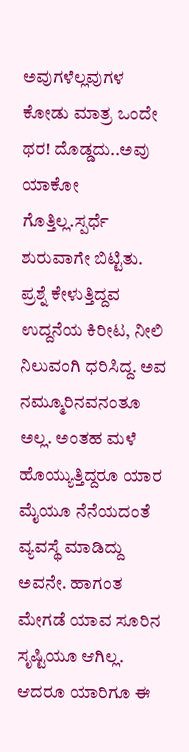ಅವುಗಳೆಲ್ಲವುಗಳ ಕೋಡು ಮಾತ್ರ ಒಂದೇ ಥರ! ದೊಡ್ಡದು..ಅವು ಯಾಕೋ ಗೊತ್ತಿಲ್ಲ.ಸ್ಪರ್ಧೆ ಶುರುವಾಗೇ ಬಿಟ್ಟಿತು. ಪ್ರಶ್ನೆ ಕೇಳುತ್ತಿದ್ದವ ಉದ್ದನೆಯ ಕಿರೀಟ, ನೀಲಿ ನಿಲುವಂಗಿ ಧರಿಸಿದ್ದ. ಅವ ನಮ್ಮೂರಿನವನಂತೂ ಅಲ್ಲ. ಅಂತಹ ಮಳೆ ಹೊಯ್ಯುತ್ತಿದ್ದರೂ ಯಾರ ಮೈಯೂ ನೆನೆಯದಂತೆ ವ್ಯವಸ್ಥೆ ಮಾಡಿದ್ದು ಅವನೇ. ಹಾಗಂತ ಮೇಗಡೆ ಯಾವ ಸೂರಿನ ಸೃಷ್ಟಿಯೂ ಆಗಿಲ್ಲ. ಆದರೂ ಯಾರಿಗೂ ಈ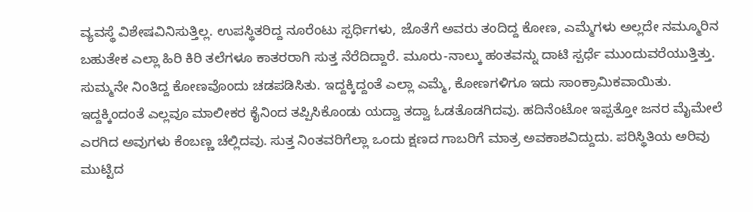ವ್ಯವಸ್ಥೆ ವಿಶೇಷವಿನಿಸುತ್ತಿಲ್ಲ. ಉಪಸ್ಥಿತರಿದ್ದ ನೂರೆಂಟು ಸ್ಪರ್ಧಿಗಳು, ಜೊತೆಗೆ ಅವರು ತಂದಿದ್ದ ಕೋಣ, ಎಮ್ಮೆಗಳು ಅಲ್ಲದೇ ನಮ್ಮೂರಿನ ಬಹುತೇಕ ಎಲ್ಲಾ ಹಿರಿ ಕಿರಿ ತಲೆಗಳೂ ಕಾತರರಾಗಿ ಸುತ್ತ ನೆರೆದಿದ್ದಾರೆ. ಮೂರು-ನಾಲ್ಕು ಹಂತವನ್ನು ದಾಟಿ ಸ್ಪರ್ಧೆ ಮುಂದುವರೆಯುತ್ತಿತ್ತು. ಸುಮ್ಮನೇ ನಿಂತಿದ್ದ ಕೋಣವೊಂದು ಚಡಪಡಿಸಿತು. ಇದ್ದಕ್ಕಿದ್ದಂತೆ ಎಲ್ಲಾ ಎಮ್ಮೆ, ಕೋಣಗಳಿಗೂ ಇದು ಸಾಂಕ್ರಾಮಿಕವಾಯಿತು. ಇದ್ದಕ್ಕಿಂದಂತೆ ಎಲ್ಲವೂ ಮಾಲೀಕರ ಕೈನಿಂದ ತಪ್ಪಿಸಿಕೊಂಡು ಯದ್ವಾ ತದ್ವಾ ಓಡತೊಡಗಿದವು. ಹದಿನೆಂಟೋ ಇಪ್ಪತ್ತೋ ಜನರ ಮೈಮೇಲೆ ಎರಗಿದ ಅವುಗಳು ಕೆಂಬಣ್ಣ ಚೆಲ್ಲಿದವು. ಸುತ್ತ ನಿಂತವರಿಗೆಲ್ಲಾ ಒಂದು ಕ್ಷಣದ ಗಾಬರಿಗೆ ಮಾತ್ರ ಅವಕಾಶವಿದ್ದುದು. ಪರಿಸ್ಥಿತಿಯ ಅರಿವು ಮುಟ್ಟಿದ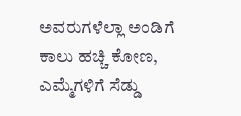ಅವರುಗಳೆಲ್ಲಾ ಅಂಡಿಗೆ ಕಾಲು ಹಚ್ಚಿ ಕೋಣ, ಎಮ್ಮೆಗಳಿಗೆ ಸೆಡ್ಡು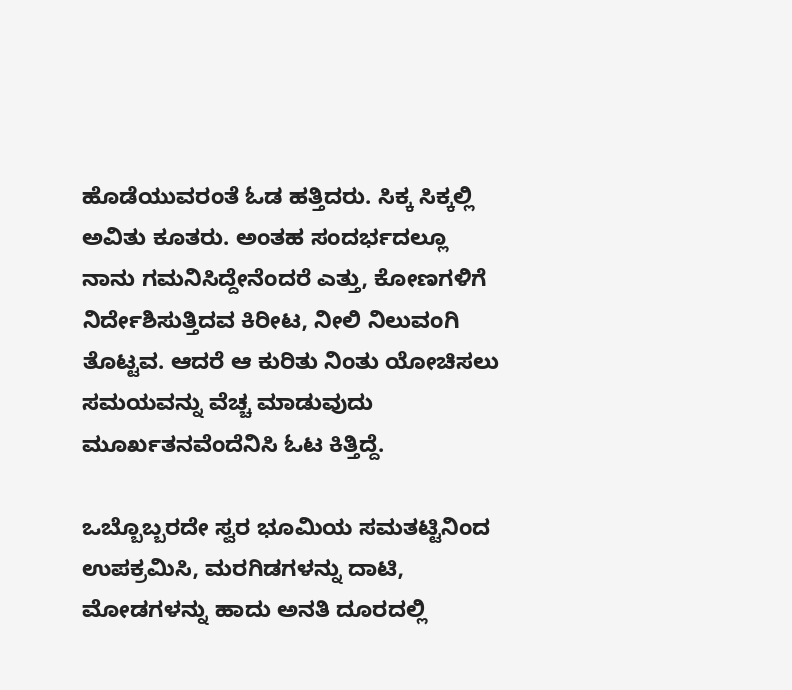ಹೊಡೆಯುವರಂತೆ ಓಡ ಹತ್ತಿದರು. ಸಿಕ್ಕ ಸಿಕ್ಕಲ್ಲಿ ಅವಿತು ಕೂತರು. ಅಂತಹ ಸಂದರ್ಭದಲ್ಲೂ ನಾನು ಗಮನಿಸಿದ್ದೇನೆಂದರೆ ಎತ್ತು, ಕೋಣಗಳಿಗೆ ನಿರ್ದೇಶಿಸುತ್ತಿದವ ಕಿರೀಟ, ನೀಲಿ ನಿಲುವಂಗಿ ತೊಟ್ಟವ. ಆದರೆ ಆ ಕುರಿತು ನಿಂತು ಯೋಚಿಸಲು ಸಮಯವನ್ನು ವೆಚ್ಚ ಮಾಡುವುದು ಮೂರ್ಖತನವೆಂದೆನಿಸಿ ಓಟ ಕಿತ್ತಿದ್ದೆ.

ಒಬ್ಬೊಬ್ಬರದೇ ಸ್ವರ ಭೂಮಿಯ ಸಮತಟ್ಟಿನಿಂದ ಉಪಕ್ರಮಿಸಿ, ಮರಗಿಡಗಳನ್ನು ದಾಟಿ, ಮೋಡಗಳನ್ನು ಹಾದು ಅನತಿ ದೂರದಲ್ಲಿ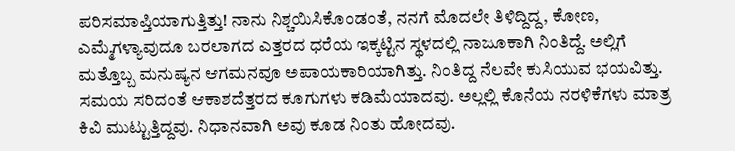ಪರಿಸಮಾಪ್ತಿಯಾಗುತ್ತಿತ್ತು! ನಾನು ನಿಶ್ಚಯಿಸಿಕೊಂಡಂತೆ, ನನಗೆ ಮೊದಲೇ ತಿಳಿದ್ದಿದ್ದ, ಕೋಣ, ಎಮ್ಮೆಗಳ್ಯಾವುದೂ ಬರಲಾಗದ ಎತ್ತರದ ಧರೆಯ ಇಕ್ಕಟ್ಟಿನ ಸ್ಥಳದಲ್ಲಿ ನಾಜೂಕಾಗಿ ನಿಂತಿದ್ದೆ. ಅಲ್ಲಿಗೆ ಮತ್ತೊಬ್ಬ ಮನುಷ್ಯನ ಆಗಮನವೂ ಅಪಾಯಕಾರಿಯಾಗಿತ್ತು. ನಿಂತಿದ್ದ ನೆಲವೇ ಕುಸಿಯುವ ಭಯವಿತ್ತು. ಸಮಯ ಸರಿದಂತೆ ಆಕಾಶದೆತ್ತರದ ಕೂಗುಗಳು ಕಡಿಮೆಯಾದವು. ಅಲ್ಲಲ್ಲಿ ಕೊನೆಯ ನರಳಿಕೆಗಳು ಮಾತ್ರ ಕಿವಿ ಮುಟ್ಟುತ್ತಿದ್ದವು. ನಿಧಾನವಾಗಿ ಅವು ಕೂಡ ನಿಂತು ಹೋದವು.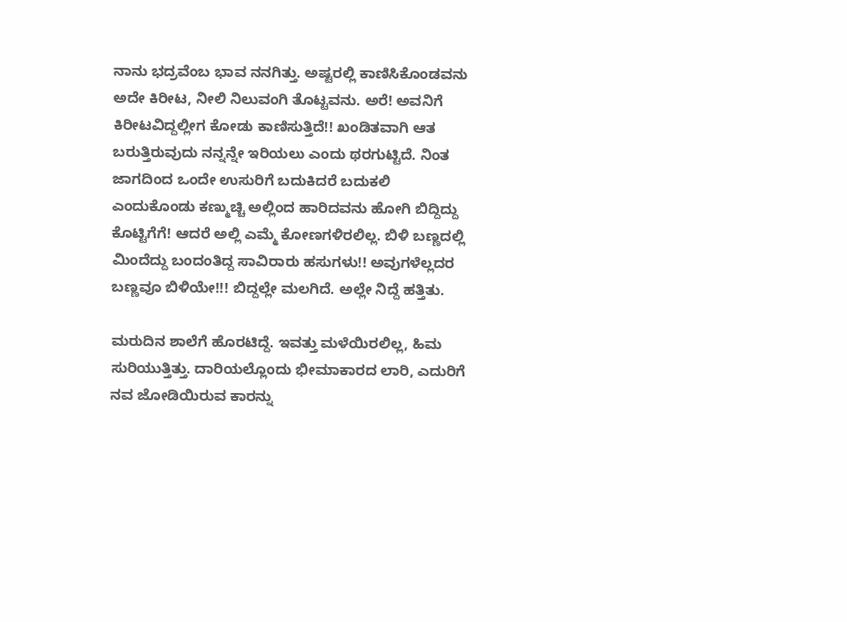ನಾನು ಭದ್ರವೆಂಬ ಭಾವ ನನಗಿತ್ತು. ಅಷ್ಟರಲ್ಲಿ ಕಾಣಿಸಿಕೊಂಡವನು ಅದೇ ಕಿರೀಟ, ನೀಲಿ ನಿಲುವಂಗಿ ತೊಟ್ಟವನು. ಅರೆ! ಅವನಿಗೆ ಕಿರೀಟವಿದ್ದಲ್ಲೀಗ ಕೋಡು ಕಾಣಿಸುತ್ತಿದೆ!! ಖಂಡಿತವಾಗಿ ಆತ ಬರುತ್ತಿರುವುದು ನನ್ನನ್ನೇ ಇರಿಯಲು ಎಂದು ಥರಗುಟ್ಟಿದೆ. ನಿಂತ ಜಾಗದಿಂದ ಒಂದೇ ಉಸುರಿಗೆ ಬದುಕಿದರೆ ಬದುಕಲಿ ಎಂದುಕೊಂಡು ಕಣ್ಮುಚ್ಚಿ ಅಲ್ಲಿಂದ ಹಾರಿದವನು ಹೋಗಿ ಬಿದ್ದಿದ್ದು ಕೊಟ್ಟಿಗೆಗೆ! ಆದರೆ ಅಲ್ಲಿ ಎಮ್ಮೆ ಕೋಣಗಳಿರಲಿಲ್ಲ. ಬಿಳಿ ಬಣ್ಣದಲ್ಲಿ ಮಿಂದೆದ್ದು ಬಂದಂತಿದ್ದ ಸಾವಿರಾರು ಹಸುಗಳು!! ಅವುಗಳೆಲ್ಲದರ ಬಣ್ಣವೂ ಬಿಳಿಯೇ!!! ಬಿದ್ದಲ್ಲೇ ಮಲಗಿದೆ. ಅಲ್ಲೇ ನಿದ್ದೆ ಹತ್ತಿತು.

ಮರುದಿನ ಶಾಲೆಗೆ ಹೊರಟಿದ್ದೆ. ಇವತ್ತು ಮಳೆಯಿರಲಿಲ್ಲ, ಹಿಮ ಸುರಿಯುತ್ತಿತ್ತು. ದಾರಿಯಲ್ಲೊಂದು ಭೀಮಾಕಾರದ ಲಾರಿ, ಎದುರಿಗೆ ನವ ಜೋಡಿಯಿರುವ ಕಾರನ್ನು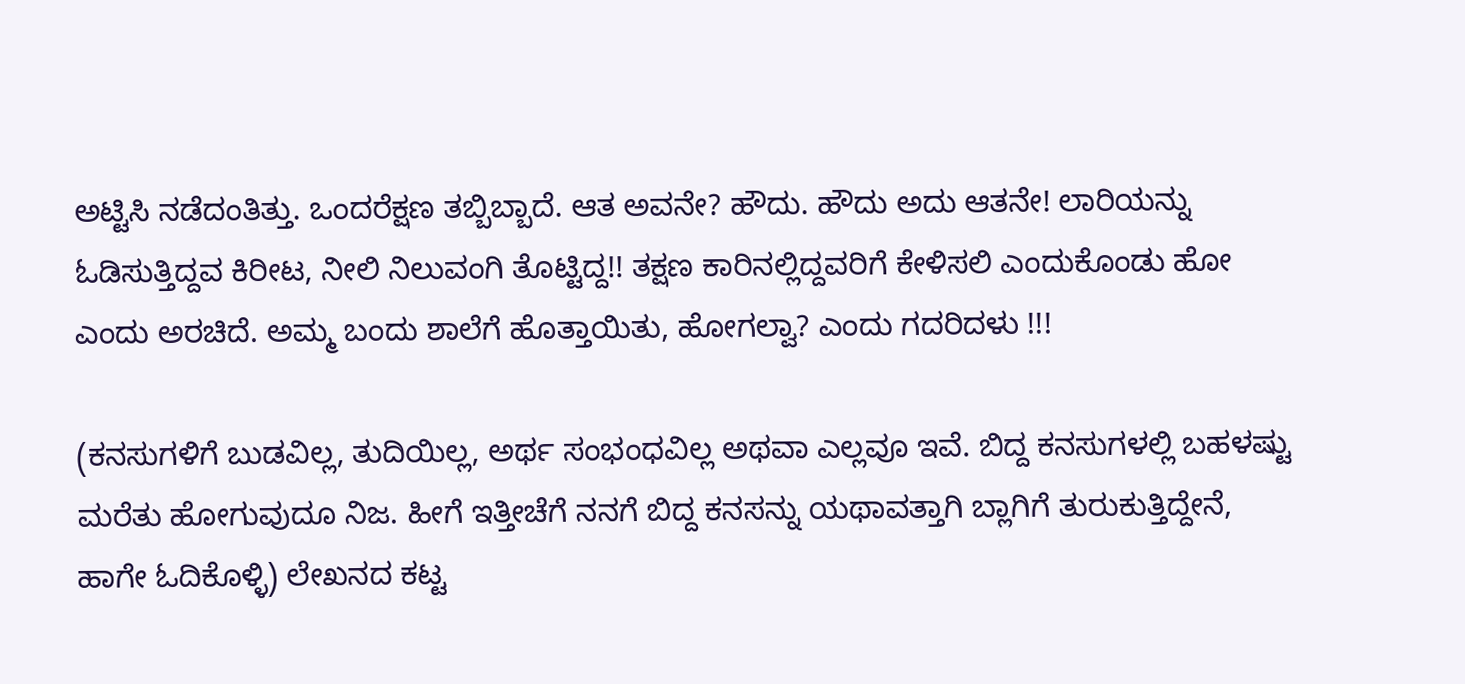ಅಟ್ಟಿಸಿ ನಡೆದಂತಿತ್ತು. ಒಂದರೆಕ್ಷಣ ತಬ್ಬಿಬ್ಬಾದೆ. ಆತ ಅವನೇ? ಹೌದು. ಹೌದು ಅದು ಆತನೇ! ಲಾರಿಯನ್ನು ಓಡಿಸುತ್ತಿದ್ದವ ಕಿರೀಟ, ನೀಲಿ ನಿಲುವಂಗಿ ತೊಟ್ಟಿದ್ದ!! ತಕ್ಷಣ ಕಾರಿನಲ್ಲಿದ್ದವರಿಗೆ ಕೇಳಿಸಲಿ ಎಂದುಕೊಂಡು ಹೋ ಎಂದು ಅರಚಿದೆ. ಅಮ್ಮ ಬಂದು ಶಾಲೆಗೆ ಹೊತ್ತಾಯಿತು, ಹೋಗಲ್ವಾ? ಎಂದು ಗದರಿದಳು !!!

(ಕನಸುಗಳಿಗೆ ಬುಡವಿಲ್ಲ, ತುದಿಯಿಲ್ಲ, ಅರ್ಥ ಸಂಭಂಧವಿಲ್ಲ ಅಥವಾ ಎಲ್ಲವೂ ಇವೆ. ಬಿದ್ದ ಕನಸುಗಳಲ್ಲಿ ಬಹಳಷ್ಟು ಮರೆತು ಹೋಗುವುದೂ ನಿಜ. ಹೀಗೆ ಇತ್ತೀಚೆಗೆ ನನಗೆ ಬಿದ್ದ ಕನಸನ್ನು ಯಥಾವತ್ತಾಗಿ ಬ್ಲಾಗಿಗೆ ತುರುಕುತ್ತಿದ್ದೇನೆ, ಹಾಗೇ ಓದಿಕೊಳ್ಳಿ) ಲೇಖನದ ಕಟ್ಟ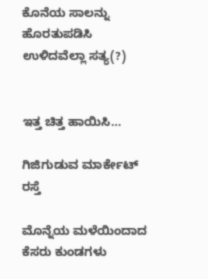ಕೊನೆಯ ಸಾಲನ್ನು ಹೊರತುಪಡಿಸಿ ಉಳಿದವೆಲ್ಲಾ ಸತ್ಯ(?)


ಇತ್ತ ಚಿತ್ತ ಹಾಯಿಸಿ…

ಗಿಜಿಗುಡುವ ಮಾರ್ಕೇಟ್ ರಸ್ತೆ

ಮೊನ್ನೆಯ ಮಳೆಯಿಂದಾದ ಕೆಸರು ಕುಂಡಗಳು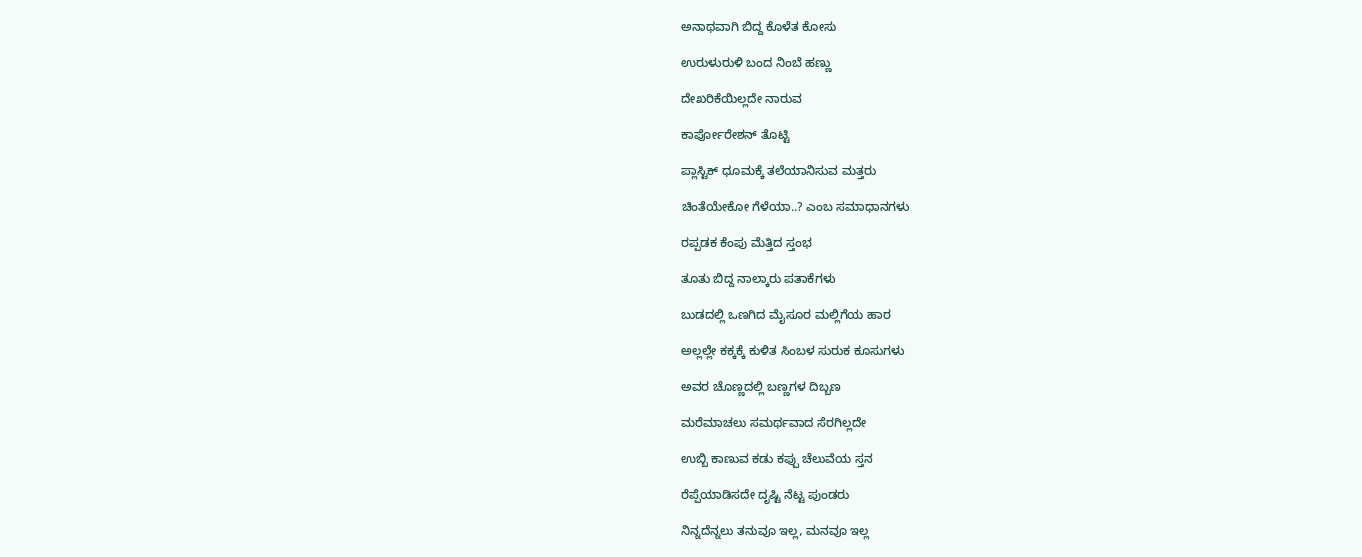ಅನಾಥವಾಗಿ ಬಿದ್ದ ಕೊಳೆತ ಕೋಸು

ಉರುಳುರುಳಿ ಬಂದ ನಿಂಬೆ ಹಣ್ಣು

ದೇಖರಿಕೆಯಿಲ್ಲದೇ ನಾರುವ

ಕಾರ್ಪೋರೇಶನ್ ತೊಟ್ಟಿ

ಪ್ಲಾಸ್ಟಿಕ್ ಧೂಮಕ್ಕೆ ತಲೆಯಾನಿಸುವ ಮತ್ತರು

ಚಿಂತೆಯೇಕೋ ಗೆಳೆಯಾ..? ಎಂಬ ಸಮಾಧಾನಗಳು

ರಪ್ಪಡಕ ಕೆಂಪು ಮೆತ್ತಿದ ಸ್ತಂಭ

ತೂತು ಬಿದ್ದ ನಾಲ್ಕಾರು ಪತಾಕೆಗಳು

ಬುಡದಲ್ಲಿ ಒಣಗಿದ ಮೈಸೂರ ಮಲ್ಲಿಗೆಯ ಹಾರ

ಅಲ್ಲಲ್ಲೇ ಕಕ್ಕಕ್ಕೆ ಕುಳಿತ ಸಿಂಬಳ ಸುರುಕ ಕೂಸುಗಳು

ಅವರ ಚೊಣ್ಣದಲ್ಲಿ ಬಣ್ಣಗಳ ದಿಬ್ಬಣ

ಮರೆಮಾಚಲು ಸಮರ್ಥವಾದ ಸೆರಗಿಲ್ಲದೇ

ಉಬ್ಬಿ ಕಾಣುವ ಕಡು ಕಪ್ಪು ಚೆಲುವೆಯ ಸ್ತನ

ರೆಪ್ಪೆಯಾಡಿಸದೇ ದೃಷ್ಟಿ ನೆಟ್ಟ ಪುಂಡರು

ನಿನ್ನದೆನ್ನಲು ತನುವೂ ಇಲ್ಲ, ಮನವೂ ಇಲ್ಲ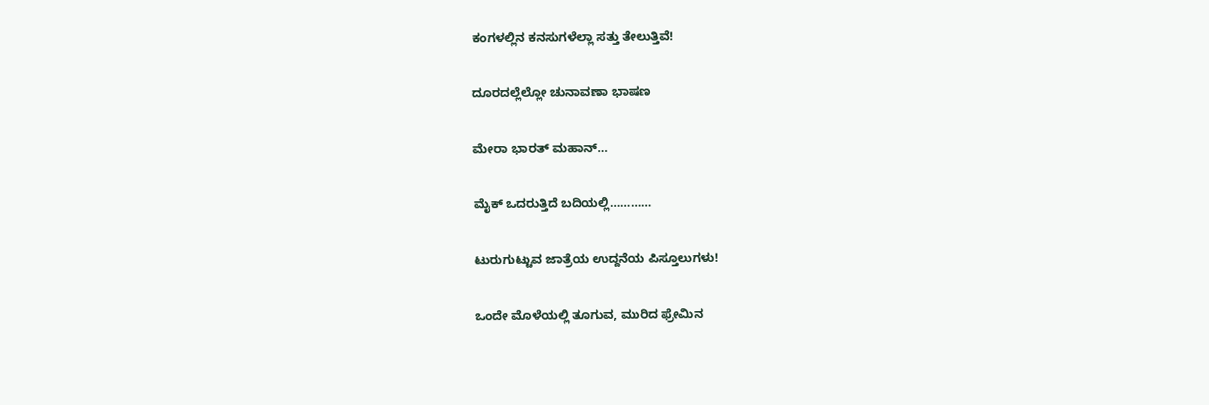ಕಂಗಳಲ್ಲಿನ ಕನಸುಗಳೆಲ್ಲಾ ಸತ್ತು ತೇಲುತ್ತಿವೆ!

ದೂರದಲ್ಲೆಲ್ಲೋ ಚುನಾವಣಾ ಭಾಷಣ

ಮೇರಾ ಭಾರತ್ ಮಹಾನ್…

ಮೈಕ್ ಒದರುತ್ತಿದೆ ಬದಿಯಲ್ಲಿ…………

ಟುರುಗುಟ್ಟುವ ಜಾತ್ರೆಯ ಉದ್ದನೆಯ ಪಿಸ್ತೂಲುಗಳು!

ಒಂದೇ ಮೊಳೆಯಲ್ಲಿ ತೂಗುವ, ಮುರಿದ ಫ್ರೇಮಿನ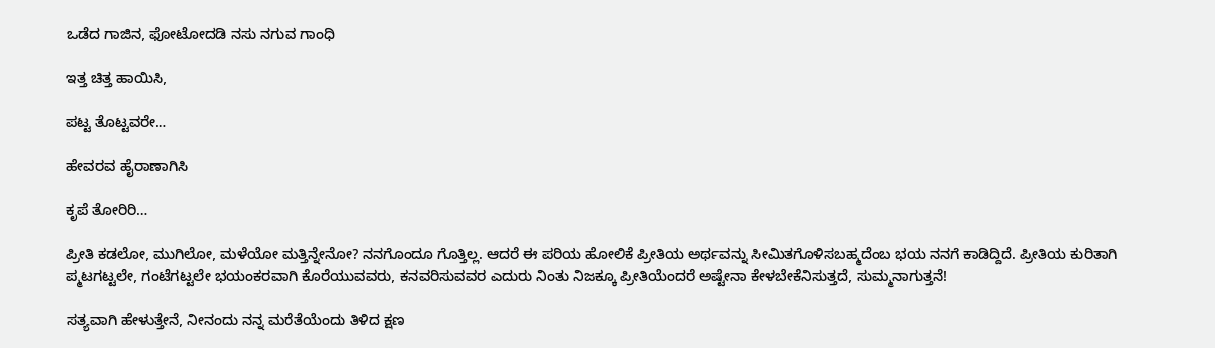ಒಡೆದ ಗಾಜಿನ, ಫೋಟೋದಡಿ ನಸು ನಗುವ ಗಾಂಧಿ

ಇತ್ತ ಚಿತ್ತ ಹಾಯಿಸಿ,

ಪಟ್ಟ ತೊಟ್ಟವರೇ…

ಹೇವರವ ಹೈರಾಣಾಗಿಸಿ

ಕೃಪೆ ತೋರಿರಿ…

ಪ್ರೀತಿ ಕಡಲೋ, ಮುಗಿಲೋ, ಮಳೆಯೋ ಮತ್ತಿನ್ನೇನೋ? ನನಗೊಂದೂ ಗೊತ್ತಿಲ್ಲ. ಆದರೆ ಈ ಪರಿಯ ಹೋಲಿಕೆ ಪ್ರೀತಿಯ ಅರ್ಥವನ್ನು ಸೀಮಿತಗೊಳಿಸಬಹ್ಮದೆಂಬ ಭಯ ನನಗೆ ಕಾಡಿದ್ದಿದೆ. ಪ್ರೀತಿಯ ಕುರಿತಾಗಿ ಪ್ಮಟಗಟ್ಟಲೇ, ಗಂಟೆಗಟ್ಟಲೇ ಭಯಂಕರವಾಗಿ ಕೊರೆಯುವವರು, ಕನವರಿಸುವವರ ಎದುರು ನಿಂತು ನಿಜಕ್ಕೂ ಪ್ರೀತಿಯೆಂದರೆ ಅಷ್ಟೇನಾ ಕೇಳಬೇಕೆನಿಸುತ್ತದೆ, ಸುಮ್ಮನಾಗುತ್ತನೆ!

ಸತ್ಯವಾಗಿ ಹೇಳುತ್ತೇನೆ, ನೀನಂದು ನನ್ನ ಮರೆತೆಯೆಂದು ತಿಳಿದ ಕ್ಷಣ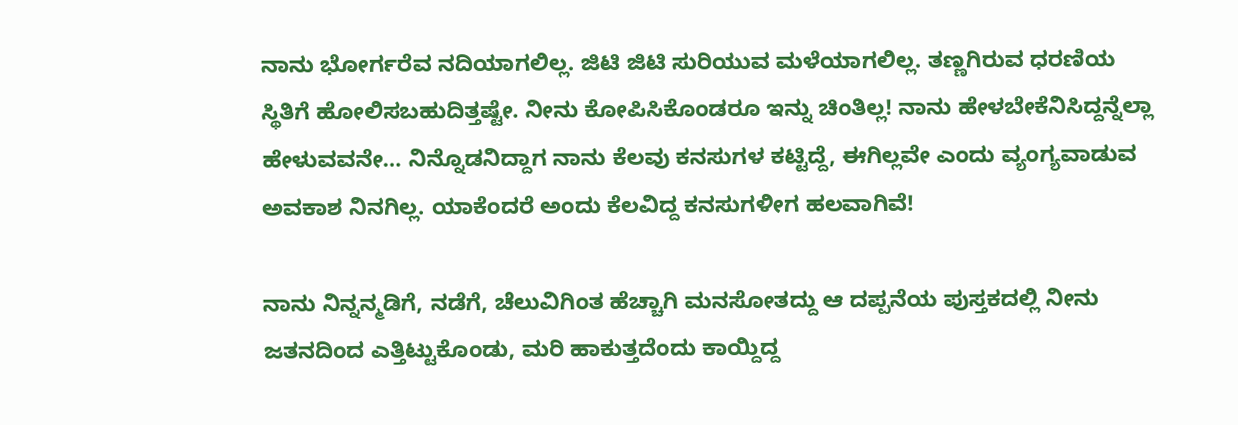ನಾನು ಭೋರ್ಗರೆವ ನದಿಯಾಗಲಿಲ್ಲ. ಜಿಟಿ ಜಿಟಿ ಸುರಿಯುವ ಮಳೆಯಾಗಲಿಲ್ಲ. ತಣ್ಣಗಿರುವ ಧರಣಿಯ ಸ್ಥಿತಿಗೆ ಹೋಲಿಸಬಹುದಿತ್ತಷ್ಟೇ. ನೀನು ಕೋಪಿಸಿಕೊಂಡರೂ ಇನ್ನು ಚಿಂತಿಲ್ಲ! ನಾನು ಹೇಳಬೇಕೆನಿಸಿದ್ದನ್ನೆಲ್ಲಾ ಹೇಳುವವನೇ… ನಿನ್ನೊಡನಿದ್ದಾಗ ನಾನು ಕೆಲವು ಕನಸುಗಳ ಕಟ್ಟಿದ್ದೆ, ಈಗಿಲ್ಲವೇ ಎಂದು ವ್ಯಂಗ್ಯವಾಡುವ ಅವಕಾಶ ನಿನಗಿಲ್ಲ. ಯಾಕೆಂದರೆ ಅಂದು ಕೆಲವಿದ್ದ ಕನಸುಗಳೀಗ ಹಲವಾಗಿವೆ!

ನಾನು ನಿನ್ನನ್ಮಡಿಗೆ, ನಡೆಗೆ, ಚೆಲುವಿಗಿಂತ ಹೆಚ್ಚಾಗಿ ಮನಸೋತದ್ದು ಆ ದಪ್ಪನೆಯ ಪುಸ್ತಕದಲ್ಲಿ ನೀನು ಜತನದಿಂದ ಎತ್ತಿಟ್ಟುಕೊಂಡು, ಮರಿ ಹಾಕುತ್ತದೆಂದು ಕಾಯ್ದಿದ್ದ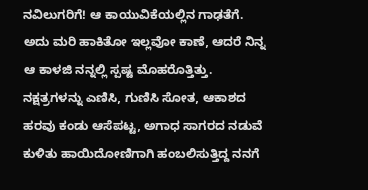ನವಿಲುಗರಿಗೆ! ಆ ಕಾಯುವಿಕೆಯಲ್ಲಿನ ಗಾಢತೆಗೆ. ಅದು ಮರಿ ಹಾಕಿತೋ ಇಲ್ಲವೋ ಕಾಣೆ, ಆದರೆ ನಿನ್ನ ಆ ಕಾಳಜಿ ನನ್ನಲ್ಲಿ ಸ್ಪಷ್ಟ ಮೊಹರೊತ್ತಿತ್ತು. ನಕ್ಷತ್ರಗಳನ್ನು ಎಣಿಸಿ, ಗುಣಿಸಿ ಸೋತ, ಆಕಾಶದ ಹರವು ಕಂಡು ಆಸೆಪಟ್ಟ, ಅಗಾಧ ಸಾಗರದ ನಡುವೆ ಕುಳಿತು ಹಾಯಿದೋಣಿಗಾಗಿ ಹಂಬಲಿಸುತ್ತಿದ್ದ ನನಗೆ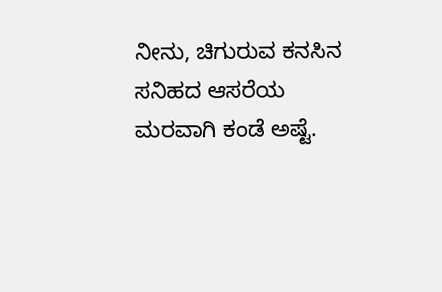ನೀನು, ಚಿಗುರುವ ಕನಸಿನ ಸನಿಹದ ಆಸರೆಯ ಮರವಾಗಿ ಕಂಡೆ ಅಷ್ಟೆ.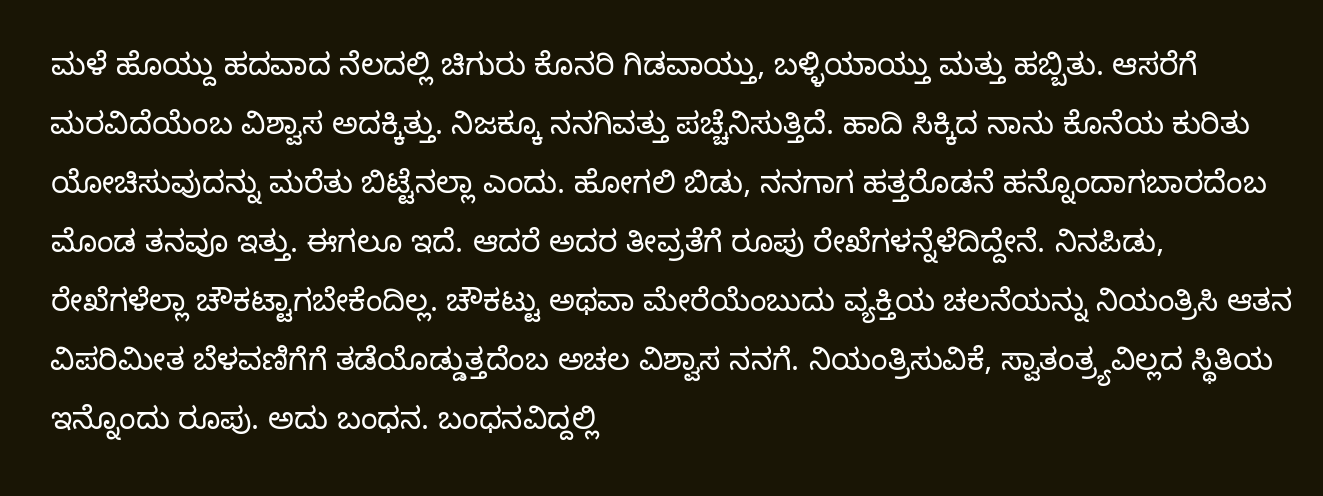ಮಳೆ ಹೊಯ್ದು ಹದವಾದ ನೆಲದಲ್ಲಿ ಚಿಗುರು ಕೊನರಿ ಗಿಡವಾಯ್ತು, ಬಳ್ಳಿಯಾಯ್ತು ಮತ್ತು ಹಬ್ಬಿತು. ಆಸರೆಗೆ ಮರವಿದೆಯೆಂಬ ವಿಶ್ವಾಸ ಅದಕ್ಕಿತ್ತು. ನಿಜಕ್ಕೂ ನನಗಿವತ್ತು ಪಚ್ಚೆನಿಸುತ್ತಿದೆ. ಹಾದಿ ಸಿಕ್ಕಿದ ನಾನು ಕೊನೆಯ ಕುರಿತು ಯೋಚಿಸುವುದನ್ನು ಮರೆತು ಬಿಟ್ಟೆನಲ್ಲಾ ಎಂದು. ಹೋಗಲಿ ಬಿಡು, ನನಗಾಗ ಹತ್ತರೊಡನೆ ಹನ್ನೊಂದಾಗಬಾರದೆಂಬ ಮೊಂಡ ತನವೂ ಇತ್ತು. ಈಗಲೂ ಇದೆ. ಆದರೆ ಅದರ ತೀವ್ರತೆಗೆ ರೂಪು ರೇಖೆಗಳನ್ನೆಳೆದಿದ್ದೇನೆ. ನಿನಪಿಡು, ರೇಖೆಗಳೆಲ್ಲಾ ಚೌಕಟ್ಟಾಗಬೇಕೆಂದಿಲ್ಲ. ಚೌಕಟ್ಟು ಅಥವಾ ಮೇರೆಯೆಂಬುದು ವ್ಯಕ್ತಿಯ ಚಲನೆಯನ್ನು ನಿಯಂತ್ರಿಸಿ ಆತನ ವಿಪರಿಮೀತ ಬೆಳವಣಿಗೆಗೆ ತಡೆಯೊಡ್ಡುತ್ತದೆಂಬ ಅಚಲ ವಿಶ್ವಾಸ ನನಗೆ. ನಿಯಂತ್ರಿಸುವಿಕೆ, ಸ್ವಾತಂತ್ರ್ಯವಿಲ್ಲದ ಸ್ಥಿತಿಯ ಇನ್ನೊಂದು ರೂಪು. ಅದು ಬಂಧನ. ಬಂಧನವಿದ್ದಲ್ಲಿ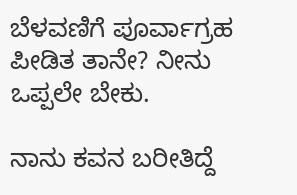ಬೆಳವಣಿಗೆ ಪೂರ್ವಾಗ್ರಹ ಪೀಡಿತ ತಾನೇ? ನೀನು ಒಪ್ಪಲೇ ಬೇಕು.

ನಾನು ಕವನ ಬರೀತಿದ್ದೆ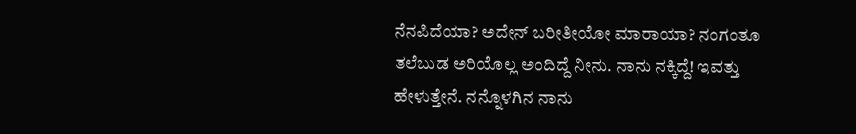ನೆನಪಿದೆಯಾ? ಅದೇನ್ ಬರೀತೀಯೋ ಮಾರಾಯಾ? ನಂಗಂತೂ ತಲೆಬುಡ ಅರಿಯೊಲ್ಲ ಅಂದಿದ್ದೆ ನೀನು. ನಾನು ನಕ್ಕಿದ್ದೆ! ಇವತ್ತು ಹೇಳುತ್ತೇನೆ. ನನ್ನೊಳಗಿನ ನಾನು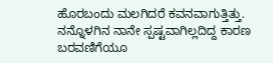ಹೊರಬಂದು ಮಲಗಿದರೆ ಕವನವಾಗುತ್ತಿತ್ತು. ನನ್ನೊಳಗಿನ ನಾನೇ ಸ್ಪಷ್ಟವಾಗಿಲ್ಲದಿದ್ದ ಕಾರಣ ಬರವಣಿಗೆಯೂ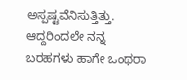ಅಸ್ಪಷ್ಟವೆನಿಸುತ್ತಿತ್ತು. ಆದ್ದರಿಂದಲೇ ನನ್ನ ಬರಹಗಳು ಹಾಗೇ ಒಂಥರಾ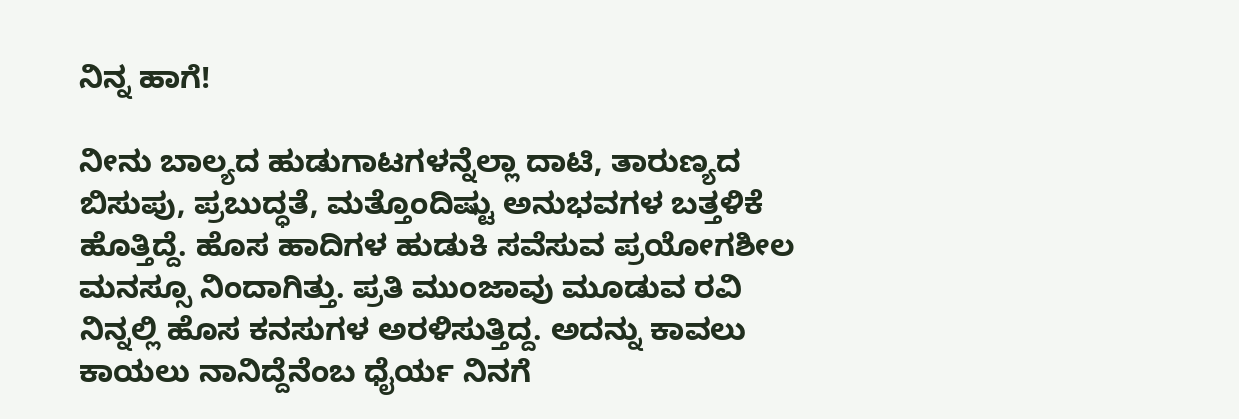ನಿನ್ನ ಹಾಗೆ!

ನೀನು ಬಾಲ್ಯದ ಹುಡುಗಾಟಗಳನ್ನೆಲ್ಲಾ ದಾಟಿ, ತಾರುಣ್ಯದ ಬಿಸುಪು, ಪ್ರಬುದ್ಧತೆ, ಮತ್ತೊಂದಿಷ್ಟು ಅನುಭವಗಳ ಬತ್ತಳಿಕೆ ಹೊತ್ತಿದ್ದೆ. ಹೊಸ ಹಾದಿಗಳ ಹುಡುಕಿ ಸವೆಸುವ ಪ್ರಯೋಗಶೀಲ ಮನಸ್ಸೂ ನಿಂದಾಗಿತ್ತು. ಪ್ರತಿ ಮುಂಜಾವು ಮೂಡುವ ರವಿ ನಿನ್ನಲ್ಲಿ ಹೊಸ ಕನಸುಗಳ ಅರಳಿಸುತ್ತಿದ್ದ. ಅದನ್ನು ಕಾವಲು ಕಾಯಲು ನಾನಿದ್ದೆನೆಂಬ ಧೈರ್ಯ ನಿನಗೆ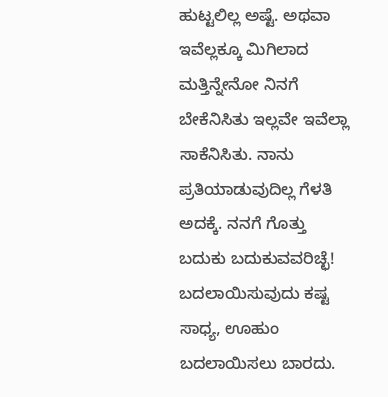ಹುಟ್ಟಲಿಲ್ಲ ಅಷ್ಟೆ. ಅಥವಾ ಇವೆಲ್ಲಕ್ಕೂ ಮಿಗಿಲಾದ ಮತ್ತಿನ್ನೇನೋ ನಿನಗೆ ಬೇಕೆನಿಸಿತು ಇಲ್ಲವೇ ಇವೆಲ್ಲಾ ಸಾಕೆನಿಸಿತು. ನಾನು ಪ್ರತಿಯಾಡುವುದಿಲ್ಲ ಗೆಳತಿ ಅದಕ್ಕೆ. ನನಗೆ ಗೊತ್ತು ಬದುಕು ಬದುಕುವವರಿಚ್ಛೆ! ಬದಲಾಯಿಸುವುದು ಕಷ್ಟ ಸಾಧ್ಯ, ಊಹುಂ ಬದಲಾಯಿಸಲು ಬಾರದು.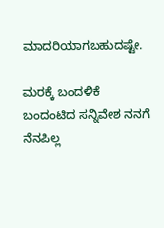ಮಾದರಿಯಾಗಬಹುದಷ್ಟೇ.

ಮರಕ್ಕೆ ಬಂದಳಿಕೆ ಬಂದಂಟಿದ ಸನ್ನಿವೇಶ ನನಗೆ ನೆನಪಿಲ್ಲ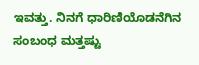ಇವತ್ತು. ನಿನಗೆ ಧಾರಿಣಿಯೊಡನೆಗಿನ ಸಂಬಂಧ ಮತ್ತಷ್ಟು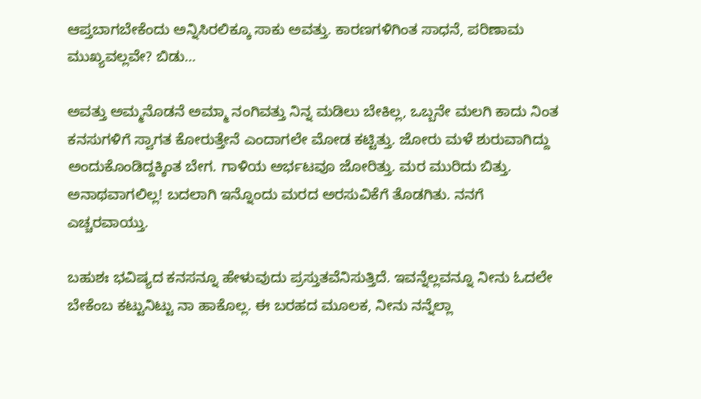ಆಪ್ತಬಾಗಬೇಕೆಂದು ಅನ್ನಿಸಿರಲಿಕ್ಕೂ ಸಾಕು ಅವತ್ತು. ಕಾರಣಗಳಿಗಿಂತ ಸಾಧನೆ, ಪರಿಣಾಮ ಮುಖ್ಯವಲ್ಲವೇ? ಬಿಡು…

ಅವತ್ತು ಅಮ್ಮನೊಡನೆ ಅಮ್ಮಾ ನಂಗಿವತ್ತು ನಿನ್ನ ಮಡಿಲು ಬೇಕಿಲ್ಲ, ಒಬ್ಬನೇ ಮಲಗಿ ಕಾದು ನಿಂತ ಕನಸುಗಳಿಗೆ ಸ್ವಾಗತ ಕೋರುತ್ತೇನೆ ಎಂದಾಗಲೇ ಮೋಡ ಕಟ್ಟಿತ್ತು. ಜೋರು ಮಳೆ ಶುರುವಾಗಿದ್ದು ಅಂದುಕೊಂಡಿದ್ದಕ್ಕಿಂತ ಬೇಗ. ಗಾಳಿಯ ಅರ್ಭಟವೂ ಜೋರಿತ್ತು. ಮರ ಮುರಿದು ಬಿತ್ತು. ಅನಾಥವಾಗಲಿಲ್ಲ! ಬದಲಾಗಿ ಇನ್ನೊಂದು ಮರದ ಅರಸುವಿಕೆಗೆ ತೊಡಗಿತು. ನನಗೆ ಎಚ್ಚರವಾಯ್ತು.

ಬಹುಶಃ ಭವಿಷ್ಯದ ಕನಸನ್ನೂ ಹೇಳುವುದು ಪ್ರಸ್ತುತವೆನಿಸುತ್ತಿದೆ. ಇವನ್ನೆಲ್ಲವನ್ನೂ ನೀನು ಓದಲೇ ಬೇಕೆಂಬ ಕಟ್ಟುನಿಟ್ಟು ನಾ ಹಾಕೊಲ್ಲ. ಈ ಬರಹದ ಮೂಲಕ, ನೀನು ನನ್ನೆಲ್ಲಾ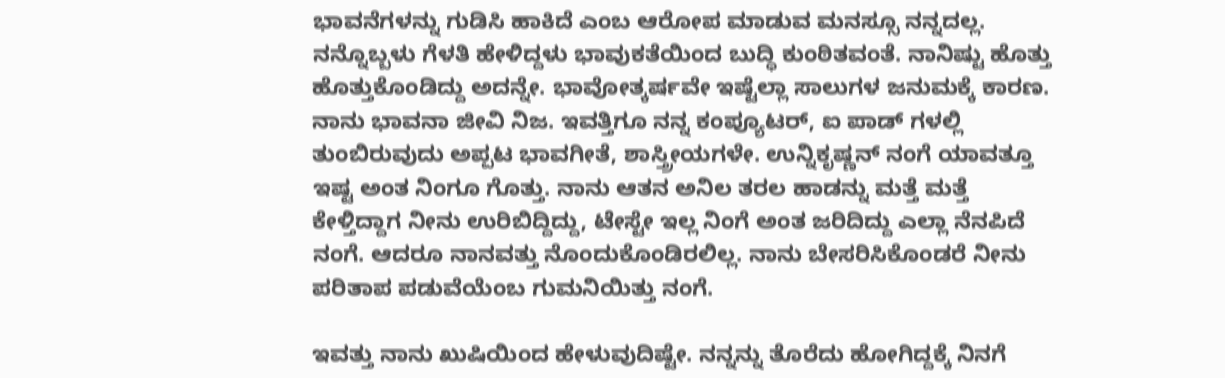ಭಾವನೆಗಳನ್ನು ಗುಡಿಸಿ ಹಾಕಿದೆ ಎಂಬ ಆರೋಪ ಮಾಡುವ ಮನಸ್ಸೂ ನನ್ನದಲ್ಲ. ನನ್ನೊಬ್ಬಳು ಗೆಳತಿ ಹೇಳಿದ್ದಳು ಭಾವುಕತೆಯಿಂದ ಬುದ್ಧಿ ಕುಂಠಿತವಂತೆ. ನಾನಿಷ್ಟು ಹೊತ್ತು ಹೊತ್ತುಕೊಂಡಿದ್ದು ಅದನ್ನೇ. ಭಾವೋತ್ಕರ್ಷವೇ ಇಷ್ಟೆಲ್ಲಾ ಸಾಲುಗಳ ಜನುಮಕ್ಕೆ ಕಾರಣ. ನಾನು ಭಾವನಾ ಜೀವಿ ನಿಜ. ಇವತ್ತಿಗೂ ನನ್ನ ಕಂಪ್ಯೂಟರ್, ಐ ಪಾಡ್ ಗಳಲ್ಲಿ ತುಂಬಿರುವುದು ಅಪ್ಪಟ ಭಾವಗೀತೆ, ಶಾಸ್ತ್ರೀಯಗಳೇ. ಉನ್ನಿಕೃಷ್ಣನ್ ನಂಗೆ ಯಾವತ್ತೂ ಇಷ್ಟ ಅಂತ ನಿಂಗೂ ಗೊತ್ತು. ನಾನು ಆತನ ಅನಿಲ ತರಲ ಹಾಡನ್ನು ಮತ್ತೆ ಮತ್ತೆ ಕೇಳ್ತಿದ್ದಾಗ ನೀನು ಉರಿಬಿದ್ದಿದ್ದು, ಟೇಸ್ಟೇ ಇಲ್ಲ ನಿಂಗೆ ಅಂತ ಜರಿದಿದ್ದು ಎಲ್ಲಾ ನೆನಪಿದೆ ನಂಗೆ. ಆದರೂ ನಾನವತ್ತು ನೊಂದುಕೊಂಡಿರಲಿಲ್ಲ. ನಾನು ಬೇಸರಿಸಿಕೊಂಡರೆ ನೀನು ಪರಿತಾಪ ಪಡುವೆಯೆಂಬ ಗುಮನಿಯಿತ್ತು ನಂಗೆ.

ಇವತ್ತು ನಾನು ಖುಷಿಯಿಂದ ಹೇಳುವುದಿಷ್ಟೇ. ನನ್ನನ್ನು ತೊರೆದು ಹೋಗಿದ್ದಕ್ಕೆ ನಿನಗೆ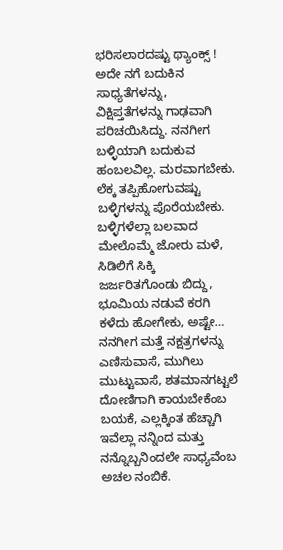ಭರಿಸಲಾರದಷ್ಟು ಥ್ಯಾಂಕ್ಸ್ ! ಅದೇ ನಗೆ ಬದುಕಿನ ಸಾಧ್ಯತೆಗಳನ್ನು, ವಿಕ್ಷಿಪ್ತತೆಗಳನ್ನು ಗಾಢವಾಗಿ ಪರಿಚಯಿಸಿದ್ದು. ನನಗೀಗ ಬಳ್ಳಿಯಾಗಿ ಬದುಕುವ ಹಂಬಲವಿಲ್ಲ. ಮರವಾಗಬೇಕು. ಲೆಕ್ಕ ತಪ್ಪಿಹೋಗುವಷ್ಟು ಬಳ್ಳಿಗಳನ್ನು ಪೊರೆಯಬೇಕು. ಬಳ್ಳಿಗಳೆಲ್ಲಾ ಬಲವಾದ ಮೇಲೊಮ್ಮೆ ಜೋರು ಮಳೆ, ಸಿಡಿಲಿಗೆ ಸಿಕ್ಕಿ ಜರ್ಜರಿತಗೊಂಡು ಬಿದ್ದು, ಭೂಮಿಯ ನಡುವೆ ಕರಗಿ ಕಳೆದು ಹೋಗೇಕು, ಅಷ್ಟೇ… ನನಗೀಗ ಮತ್ತೆ ನಕ್ಷತ್ರಗಳನ್ನು ಎಣಿಸುವಾಸೆ, ಮುಗಿಲು ಮುಟ್ಟುವಾಸೆ, ಶತಮಾನಗಟ್ಟಲೆ ದೋಣಿಗಾಗಿ ಕಾಯಬೇಕೆಂಬ ಬಯಕೆ, ಎಲ್ಲಕ್ಕಿಂತ ಹೆಚ್ಚಾಗಿ ಇವೆಲ್ಲಾ ನನ್ನಿಂದ ಮತ್ತು ನನ್ನೊಬ್ಬನಿಂದಲೇ ಸಾಧ್ಯವೆಂಬ ಅಚಲ ನಂಬಿಕೆ.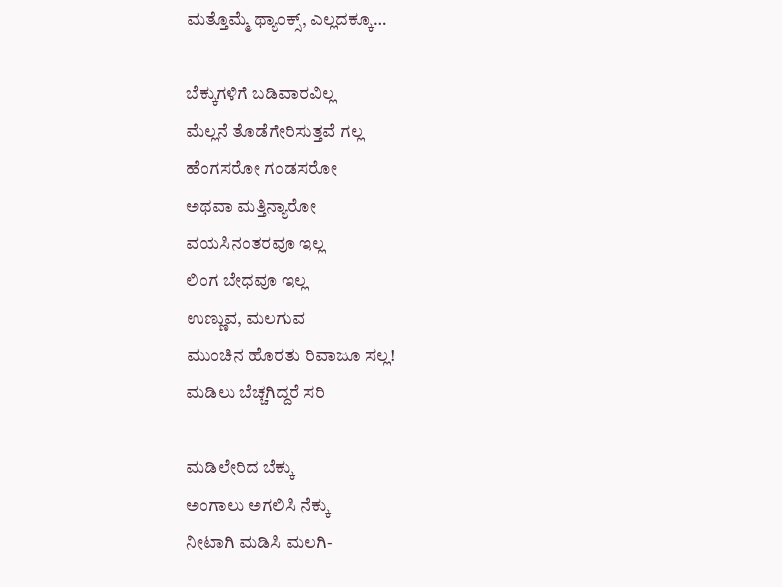ಮತ್ತೊಮ್ಮೆ ಥ್ಯಾಂಕ್ಸ್, ಎಲ್ಲದಕ್ಕೂ…

ಬೆಕ್ಕುಗಳಿಗೆ ಬಡಿವಾರವಿಲ್ಲ
ಮೆಲ್ಲನೆ ತೊಡೆಗೇರಿಸುತ್ತವೆ ಗಲ್ಲ
ಹೆಂಗಸರೋ ಗಂಡಸರೋ
ಅಥವಾ ಮತ್ತಿನ್ಯಾರೋ
ವಯಸಿನಂತರವೂ ಇಲ್ಲ
ಲಿಂಗ ಬೇಧವೂ ಇಲ್ಲ
ಉಣ್ಣುವ, ಮಲಗುವ
ಮುಂಚಿನ ಹೊರತು ರಿವಾಜೂ ಸಲ್ಲ!
ಮಡಿಲು ಬೆಚ್ಚಗಿದ್ದರೆ ಸರಿ

ಮಡಿಲೇರಿದ ಬೆಕ್ಕು
ಅಂಗಾಲು ಅಗಲಿಸಿ ನೆಕ್ಕು
ನೀಟಾಗಿ ಮಡಿಸಿ ಮಲಗಿ-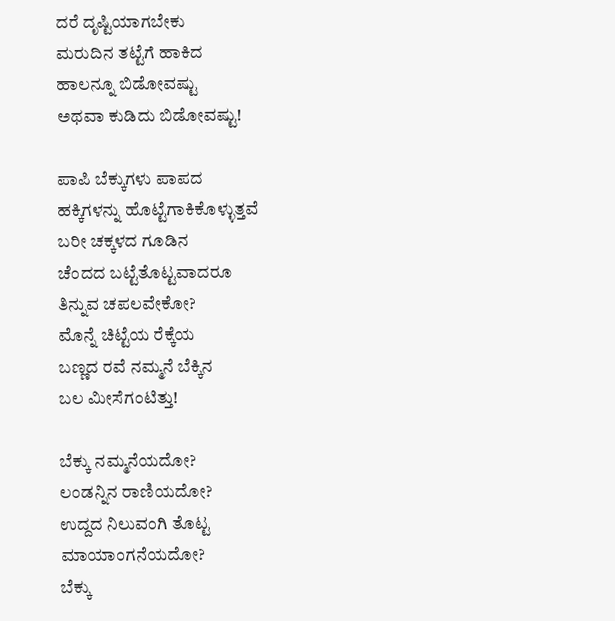ದರೆ ದೃಷ್ಟಿಯಾಗಬೇಕು
ಮರುದಿನ ತಟ್ಟೆಗೆ ಹಾಕಿದ
ಹಾಲನ್ನೂ ಬಿಡೋವಷ್ಟು
ಅಥವಾ ಕುಡಿದು ಬಿಡೋವಷ್ಟು!

ಪಾಪಿ ಬೆಕ್ಕುಗಳು ಪಾಪದ
ಹಕ್ಕಿಗಳನ್ನು ಹೊಟ್ಟೆಗಾಕಿಕೊಳ್ಳುತ್ತವೆ
ಬರೀ ಚಕ್ಕಳದ ಗೂಡಿನ
ಚೆಂದದ ಬಟ್ಟೆತೊಟ್ಟವಾದರೂ
ತಿನ್ನುವ ಚಪಲವೇಕೋ?
ಮೊನ್ನೆ ಚಿಟ್ಟೆಯ ರೆಕ್ಕೆಯ
ಬಣ್ಣದ ರವೆ ನಮ್ಮನೆ ಬೆಕ್ಕಿನ
ಬಲ ಮೀಸೆಗಂಟಿತ್ತು!

ಬೆಕ್ಕು ನಮ್ಮನೆಯದೋ?
ಲಂಡನ್ನಿನ ರಾಣಿಯದೋ?
ಉದ್ದದ ನಿಲುವಂಗಿ ತೊಟ್ಟ
ಮಾಯಾಂಗನೆಯದೋ?
ಬೆಕ್ಕು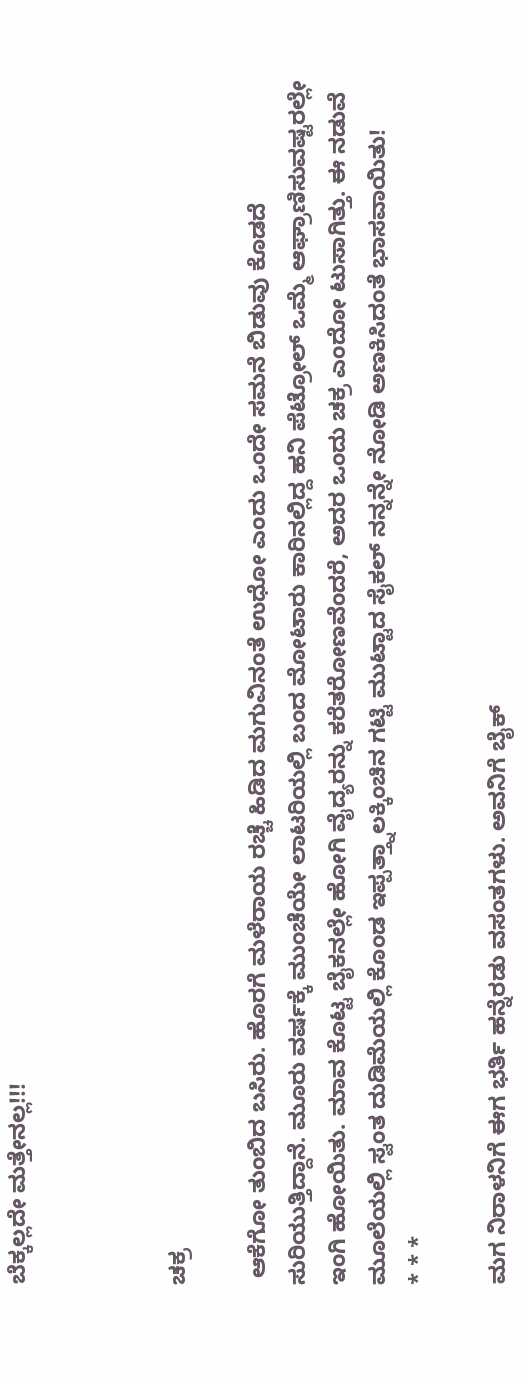ಬೆಕ್ಕಲ್ಲದೇ ಮತ್ತೇನಲ್ಲ!!!



ಚಕ್ರ

 ಆಕೆಗೋ ತುಂಬಿದ ಬಸಿರು. ಹೊರಗೆ ಮಳೆರಾಯ ರಚ್ಚೆ ಹಿಡಿದ ಮಗುವಿನಂತೆ ಉಧೋ ಎಂದು ಒಂದೇ ಸಮನೆ ಬಿಡುವು ಕೊಡದೆ ಸುರಿಯುತ್ತಿದ್ದಾನೆ. ಮೂರು ವರ್ಷಕ್ಕೆ ಮುಂಚೆಯೇ ಲಾಟರಿಯಲ್ಲಿ ಬಂದ ಮೋಟಾರು ಕಾರಿನಲ್ಲಿದ್ದ ಹನಿ ಪೆಟ್ರೋಲ್ ಒಮ್ಮೆ ಆಘ್ರಾಣಿಸುವಷ್ಟರಲ್ಲೇ ಇಂಗಿ ಹೋಯಿತು. ಮಾವ ಕೊಟ್ಟ ಬೈಕನಲ್ಲೇ ಹೋಗಿ ವೈದ್ಯರನ್ನು ಕರೆತರೋಣವೆಂದರೆ, ಅದರ ಒಂದು ಚಕ್ರ ಎಂದೋ ಟುಸಾಗಿತ್ತು. ಈ ನಡುವೆ ಮೂಲೆಯಲ್ಲಿ ಸ್ವಂತ ದುಡಿಮೆಯಲ್ಲಿ ಕೊಂಡ ಇಪ್ಪತ್ತ್ನಾಲಕ್ಕಿಂಚಿನ ಗಟ್ಟಿ ಮುಟ್ಟಾದ ಸೈಕಲ್ ನನ್ನನ್ನೇ ನೋಡಿ ಅಣಕಿಸಿದಂತೆ ಭಾಸವಾಯಿತು!
* * *

ಮಗ ನಿರಾಳನಿಗೆ ಈಗ ಭರ್ತಿ ಹನ್ನೆರಡು ವಸಂತಗಳು. ಅವನಿಗೆ ಬೈಕ್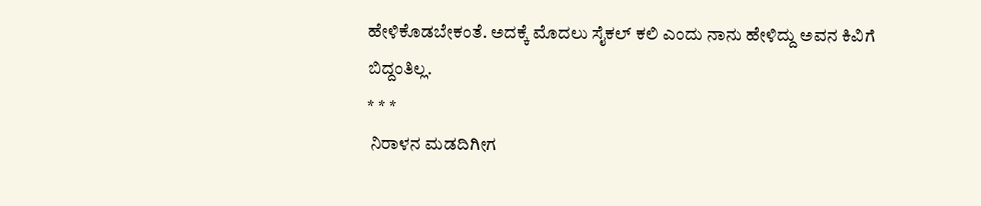ಹೇಳಿಕೊಡಬೇಕಂತೆ. ಅದಕ್ಕೆ ಮೊದಲು ಸೈಕಲ್ ಕಲಿ ಎಂದು ನಾನು ಹೇಳಿದ್ದು ಅವನ ಕಿವಿಗೆ ಬಿದ್ದಂತಿಲ್ಲ.
* * *
 ನಿರಾಳನ ಮಡದಿಗೀಗ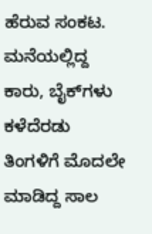ಹೆರುವ ಸಂಕಟ. ಮನೆಯಲ್ಲಿದ್ದ ಕಾರು, ಬೈಕ್‌ಗಳು ಕಳೆದೆರಡು ತಿಂಗಳಿಗೆ ಮೊದಲೇ ಮಾಡಿದ್ದ ಸಾಲ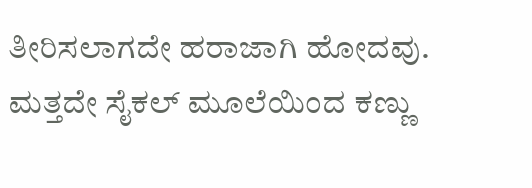ತೀರಿಸಲಾಗದೇ ಹರಾಜಾಗಿ ಹೋದವು. ಮತ್ತದೇ ಸೈಕಲ್ ಮೂಲೆಯಿಂದ ಕಣ್ಣು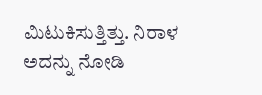ಮಿಟುಕಿಸುತ್ತಿತ್ತು. ನಿರಾಳ ಅದನ್ನು ನೋಡಿ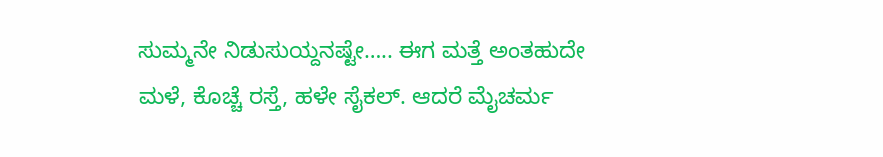ಸುಮ್ಮನೇ ನಿಡುಸುಯ್ದನಷ್ಟೇ….. ಈಗ ಮತ್ತೆ ಅಂತಹುದೇ ಮಳೆ, ಕೊಚ್ಚೆ ರಸ್ತೆ, ಹಳೇ ಸೈಕಲ್. ಆದರೆ ಮೈಚರ್ಮ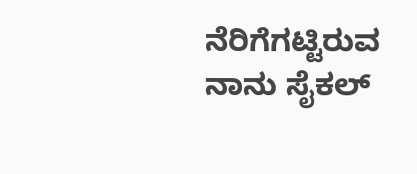ನೆರಿಗೆಗಟ್ಟಿರುವ ನಾನು ಸೈಕಲ್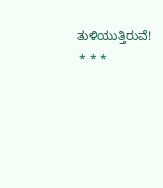ತುಳಿಯುತ್ತಿರುವೆ!
 * * *